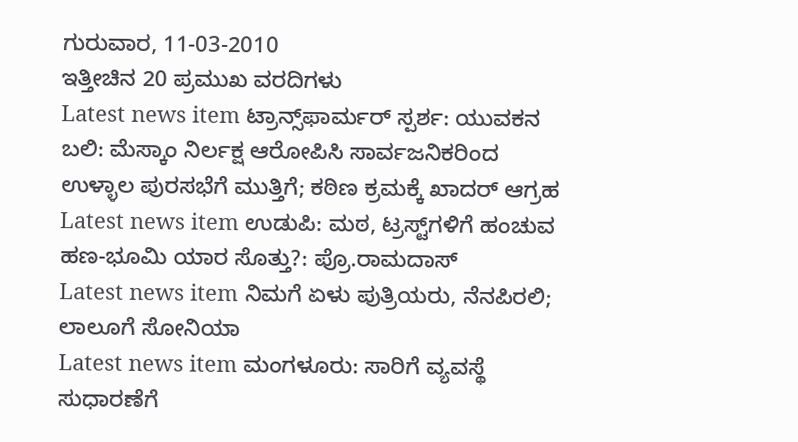ಗುರುವಾರ, 11-03-2010
ಇತ್ತೀಚಿನ 20 ಪ್ರಮುಖ ವರದಿಗಳು
Latest news item ಟ್ರಾನ್ಸ್‌ಫಾರ್ಮರ್ ಸ್ಪರ್ಶ: ಯುವಕನ ಬಲಿ: ಮೆಸ್ಕಾಂ ನಿರ್ಲಕ್ಷ ಆರೋಪಿಸಿ ಸಾರ್ವಜನಿಕರಿಂದ ಉಳ್ಳಾಲ ಪುರಸಭೆಗೆ ಮುತ್ತಿಗೆ; ಕಠಿಣ ಕ್ರಮಕ್ಕೆ ಖಾದರ್ ಆಗ್ರಹ
Latest news item ಉಡುಪಿ: ಮಠ, ಟ್ರಸ್ಟ್‌ಗಳಿಗೆ ಹಂಚುವ ಹಣ-ಭೂಮಿ ಯಾರ ಸೊತ್ತು?: ಪ್ರೊ.ರಾಮದಾಸ್
Latest news item ನಿಮಗೆ ಏಳು ಪುತ್ರಿಯರು, ನೆನಪಿರಲಿ; ಲಾಲೂಗೆ ಸೋನಿಯಾ
Latest news item ಮಂಗಳೂರು: ಸಾರಿಗೆ ವ್ಯವಸ್ಥೆ ಸುಧಾರಣೆಗೆ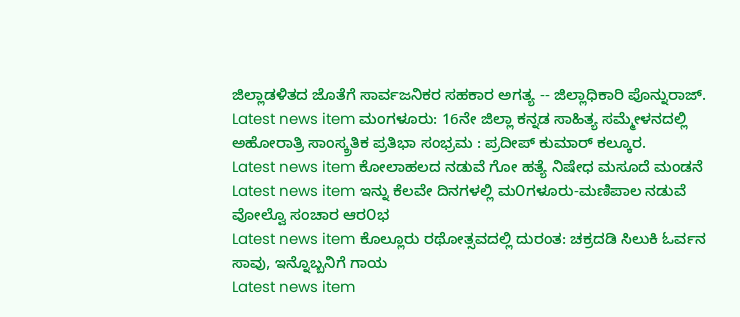ಜಿಲ್ಲಾಡಳಿತದ ಜೊತೆಗೆ ಸಾರ್ವಜನಿಕರ ಸಹಕಾರ ಅಗತ್ಯ -- ಜಿಲ್ಲಾಧಿಕಾರಿ ಪೊನ್ನುರಾಜ್.
Latest news item ಮಂಗಳೂರು: 16ನೇ ಜಿಲ್ಲಾ ಕನ್ನಡ ಸಾಹಿತ್ಯ ಸಮ್ಮೇಳನದಲ್ಲಿ ಅಹೋರಾತ್ರಿ ಸಾಂಸ್ಕ್ರತಿಕ ಪ್ರತಿಭಾ ಸಂಭ್ರಮ : ಪ್ರದೀಪ್ ಕುಮಾರ್ ಕಲ್ಕೂರ.
Latest news item ಕೋಲಾಹಲದ ನಡುವೆ ಗೋ ಹತ್ಯೆ ನಿಷೇಧ ಮಸೂದೆ ಮಂಡನೆ
Latest news item ಇನ್ನು ಕೆಲವೇ ದಿನಗಳಲ್ಲಿ ಮ೦ಗಳೂರು-ಮಣಿಪಾಲ ನಡುವೆ ವೋಲ್ವೊ ಸಂಚಾರ ಆರ೦ಭ
Latest news item ಕೊಲ್ಲೂರು ರಥೋತ್ಸವದಲ್ಲಿ ದುರಂತ: ಚಕ್ರದಡಿ ಸಿಲುಕಿ ಓರ್ವನ ಸಾವು, ಇನ್ನೊಬ್ಬನಿಗೆ ಗಾಯ
Latest news item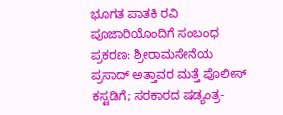ಭೂಗತ ಪಾತಕಿ ರವಿ ಪೂಜಾರಿಯೊಂದಿಗೆ ಸಂಬಂಧ ಪ್ರಕರಣ: ಶ್ರೀರಾಮಸೇನೆಯ ಪ್ರಸಾದ್ ಅತ್ತಾವರ ಮತ್ತೆ ಪೊಲೀಸ್ ಕಸ್ಟಡಿಗೆ; ಸರಕಾರದ ಷಡ್ಯಂತ್ರ-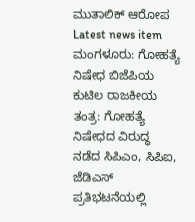ಮುತಾಲಿಕ್‌ ಆರೋಪ
Latest news item ಮಂಗಳೂರು: ಗೋಹತ್ಯೆ ನಿಷೇಧ ಬಿಜೆಪಿಯ ಕುಟಿಲ ರಾಜಕೀಯ ತಂತ್ರ: ಗೋಹತ್ಯೆ ನಿಷೇಧದ ವಿರುದ್ಧ ನಡೆದ ಸಿಪಿ‌ಎಂ, ಸಿಪಿ‌ಐ, ಜೆಡಿ‌ಎಸ್ ಪ್ರತಿಭಟನೆಯಲ್ಲಿ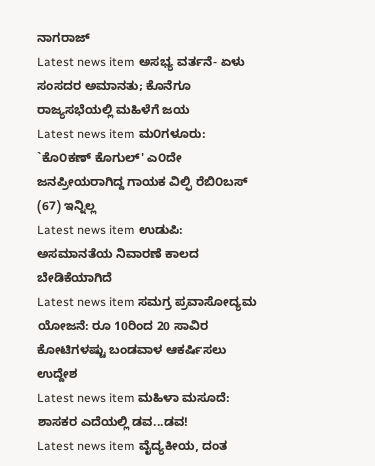ನಾಗರಾಜ್
Latest news item ಅಸಭ್ಯ ವರ್ತನೆ- ಏಳು ಸಂಸದರ ಅಮಾನತು; ಕೊನೆಗೂ ರಾಜ್ಯಸಭೆಯಲ್ಲಿ ಮಹಿಳೆಗೆ ಜಯ
Latest news item ಮ೦ಗಳೂರು: `ಕೊ೦ಕಣ್ ಕೊಗುಲ್' ಎ೦ದೇ ಜನಪ್ರೀಯರಾಗಿದ್ದ ಗಾಯಕ ವಿಲ್ಫಿ ರೆಬಿ೦ಬಸ್ (67) ಇನ್ನಿಲ್ಲ
Latest news item ಉಡುಪಿ: ಅಸಮಾನತೆಯ ನಿವಾರಣೆ ಕಾಲದ ಬೇಡಿಕೆಯಾಗಿದೆ
Latest news item ಸಮಗ್ರ ಪ್ರವಾಸೋದ್ಯಮ ಯೋಜನೆ: ರೂ 10ರಿಂದ 20 ಸಾವಿರ ಕೋಟಿಗಳಷ್ಟು ಬಂಡವಾಳ ಆಕರ್ಷಿಸಲು ಉದ್ದೇಶ
Latest news item ಮಹಿಳಾ ಮಸೂದೆ: ಶಾಸಕರ ಎದೆಯಲ್ಲಿ ಡವ...ಡವ!
Latest news item ವೈದ್ಯಕೀಯ, ದಂತ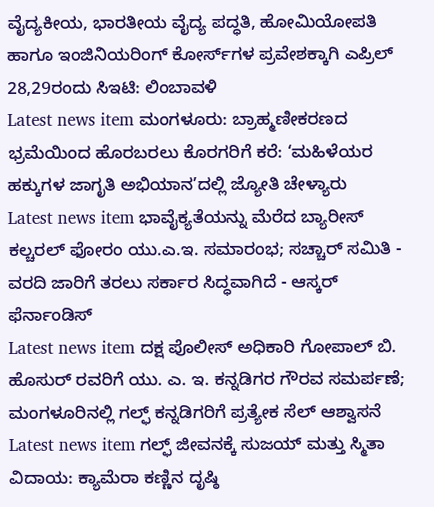ವೈದ್ಯಕೀಯ, ಭಾರತೀಯ ವೈದ್ಯ ಪದ್ಧತಿ, ಹೋಮಿಯೋಪತಿ ಹಾಗೂ ಇಂಜಿನಿಯರಿಂಗ್ ಕೋರ್ಸ್‌ಗಳ ಪ್ರವೇಶಕ್ಕಾಗಿ ಎಪ್ರಿಲ್‌ 28,29ರಂದು ಸಿ‌ಇಟಿ: ಲಿಂಬಾವಳಿ
Latest news item ಮಂಗಳೂರು: ಬ್ರಾಹ್ಮಣೀಕರಣದ ಭ್ರಮೆಯಿಂದ ಹೊರಬರಲು ಕೊರಗರಿಗೆ ಕರೆ: ‘ಮಹಿಳೆಯರ ಹಕ್ಕುಗಳ ಜಾಗೃತಿ ಅಭಿಯಾನ’ದಲ್ಲಿ ಜ್ಯೋತಿ ಚೇಳ್ಯಾರು
Latest news item ಭಾವೈಕ್ಯತೆಯನ್ನು ಮೆರೆದ ಬ್ಯಾರೀಸ್ ಕಲ್ಚರಲ್ ಫೋರಂ ಯು.ಎ.ಇ. ಸಮಾರಂಭ; ಸಚ್ಚಾರ್ ಸಮಿತಿ - ವರದಿ ಜಾರಿಗೆ ತರಲು ಸರ್ಕಾರ ಸಿದ್ಧವಾಗಿದೆ - ಆಸ್ಕರ್ ಫೆರ್ನಾಂಡಿಸ್
Latest news item ದಕ್ಷ ಪೊಲೀಸ್ ಅಧಿಕಾರಿ ಗೋಪಾಲ್ ಬಿ. ಹೊಸುರ್ ರವರಿಗೆ ಯು. ಎ. ಇ. ಕನ್ನಡಿಗರ ಗೌರವ ಸಮರ್ಪಣೆ; ಮಂಗಳೂರಿನಲ್ಲಿ ಗಲ್ಫ್ ಕನ್ನಡಿಗರಿಗೆ ಪ್ರತ್ಯೇಕ ಸೆಲ್ ಆಶ್ವಾಸನೆ
Latest news item ಗಲ್ಫ್ ಜೀವನಕ್ಕೆ ಸುಜಯ್ ಮತ್ತು ಸ್ಮಿತಾ ವಿದಾಯ: ಕ್ಯಾಮೆರಾ ಕಣ್ಣಿನ ದೃಷ್ಠಿ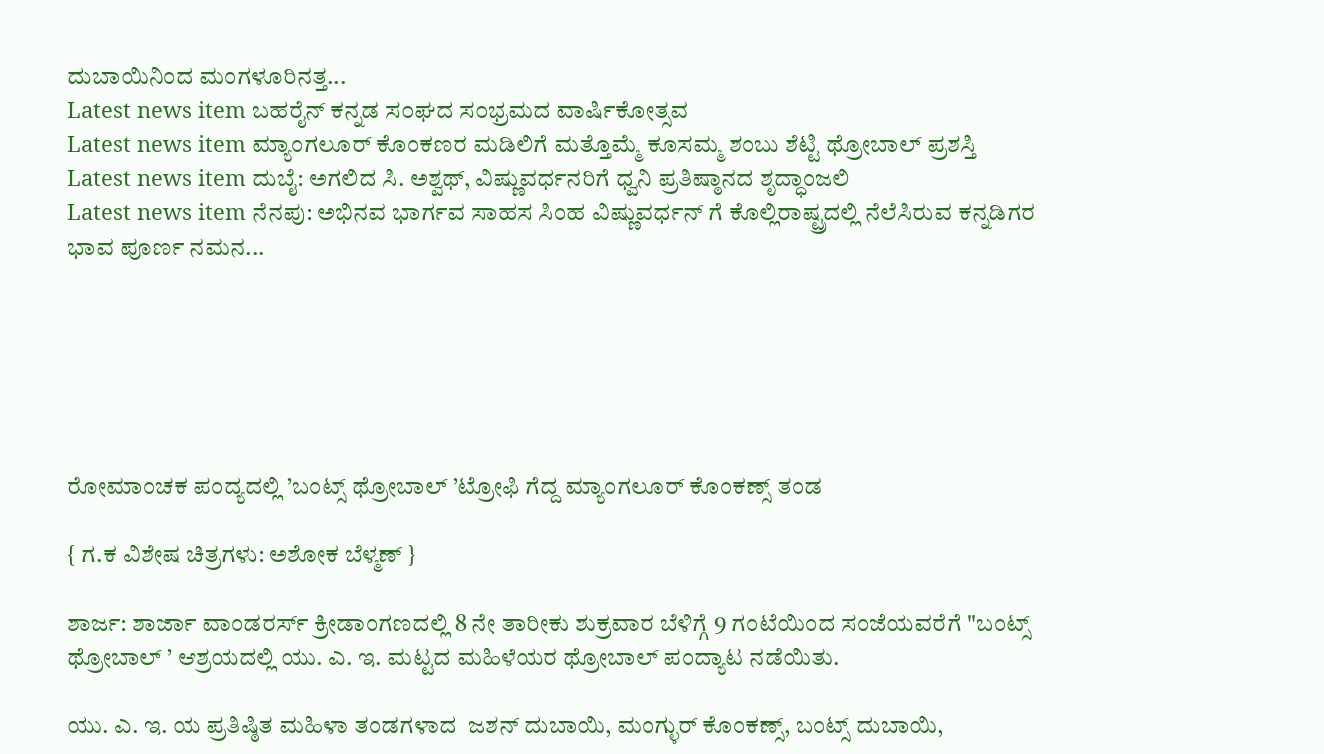ದುಬಾಯಿನಿಂದ ಮಂಗಳೂರಿನತ್ತ...
Latest news item ಬಹರೈನ್ ಕನ್ನಡ ಸ೦ಘದ ಸ೦ಭ್ರಮದ ವಾರ್ಷಿಕೋತ್ಸವ
Latest news item ಮ್ಯಾಂಗಲೂರ್ ಕೊಂಕಣರ ಮಡಿಲಿಗೆ ಮತ್ತೊಮ್ಮೆ ಕೂಸಮ್ಮ ಶಂಬು ಶೆಟ್ಟಿ ಥ್ರೋಬಾಲ್ ಪ್ರಶಸ್ತಿ
Latest news item ದುಬೈ: ಅಗಲಿದ ಸಿ. ಅಶ್ವಥ್, ವಿಷ್ಣುವರ್ಧನರಿಗೆ ಧ್ವನಿ ಪ್ರತಿಷ್ಠಾನದ ಶೃದ್ಧಾಂಜಲಿ
Latest news item ನೆನಪು: ಅಭಿನವ ಭಾರ್ಗವ ಸಾಹಸ ಸಿಂಹ ವಿಷ್ಣುವರ್ಧನ್ ಗೆ ಕೊಲ್ಲಿರಾಷ್ಟ್ರದಲ್ಲಿ ನೆಲೆಸಿರುವ ಕನ್ನಡಿಗರ ಭಾವ ಪೂರ್ಣ ನಮನ...






ರೋಮಾಂಚಕ ಪಂದ್ಯದಲ್ಲಿ ’ಬಂಟ್ಸ್ ಥ್ರೋಬಾಲ್ ’ಟ್ರೋಫಿ ಗೆದ್ದ ಮ್ಯಾಂಗಲೂರ್ ಕೊಂಕಣ್ಸ್ ತಂಡ

{ ಗ.ಕ ವಿಶೇಷ ಚಿತ್ರಗಳು: ಅಶೋಕ ಬೆಳ್ಮಣ್ }

ಶಾರ್ಜ: ಶಾರ್ಜಾ ವಾಂಡರರ್ಸ್ ಕ್ರೀಡಾಂಗಣದಲ್ಲಿ 8 ನೇ ತಾರೀಕು ಶುಕ್ರವಾರ ಬೆಳಿಗ್ಗೆ 9 ಗಂಟೆಯಿಂದ ಸಂಜೆಯವರೆಗೆ "ಬಂಟ್ಸ್ ಥ್ರೋಬಾಲ್ ’ ಆಶ್ರಯದಲ್ಲಿ ಯು. ಎ. ಇ. ಮಟ್ಟದ ಮಹಿಳೆಯರ ಥ್ರೋಬಾಲ್ ಪಂದ್ಯಾಟ ನಡೆಯಿತು.

ಯು. ಎ. ಇ. ಯ ಪ್ರತಿಷ್ಠಿತ ಮಹಿಳಾ ತಂಡಗಳಾದ  ಜಶನ್ ದುಬಾಯಿ, ಮಂಗ್ಳುರ್ ಕೊಂಕಣ್ಸ್, ಬಂಟ್ಸ್ ದುಬಾಯಿ,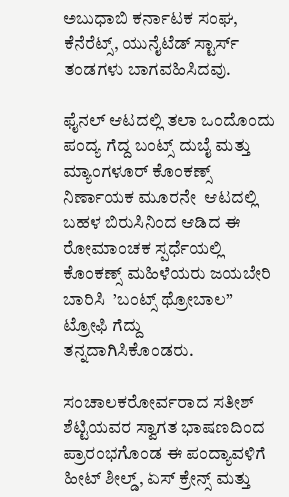ಅಬುಧಾಬಿ ಕರ್ನಾಟಕ ಸಂಘ,  ಕೆನೆರೆಟ್ಸ್, ಯುನೈಟೆಡ್ ಸ್ಟಾರ್ಸ್ ತಂಡಗಳು ಬಾಗವಹಿಸಿದವು.

ಫೈನಲ್ ಆಟದಲ್ಲಿ ತಲಾ ಒಂದೊಂದು ಪಂದ್ಯ ಗೆದ್ದ ಬಂಟ್ಸ್ ದುಬೈ ಮತ್ತು ಮ್ಯಾಂಗಳೂರ್ ಕೊಂಕಣ್ಸ್ ನಿರ್ಣಾಯಕ ಮೂರನೇ  ಆಟದಲ್ಲಿ ಬಹಳ ಬಿರುಸಿನಿಂದ ಆಡಿದ ಈ ರೋಮಾಂಚಕ ಸ್ಪರ್ಧೆಯಲ್ಲಿ ಕೊಂಕಣ್ಸ್ ಮಹಿಳೆಯರು ಜಯಬೇರಿ ಬಾರಿಸಿ  ’ಬಂಟ್ಸ್ ಥ್ರೋಬಾಲ” ಟ್ರೋಫಿ ಗೆದ್ದು  ತನ್ನದಾಗಿಸಿಕೊಂಡರು.

ಸಂಚಾಲಕರೋರ್ವರಾದ ಸತೀಶ್ ಶೆಟ್ಟಿಯವರ ಸ್ವಾಗತ ಭಾಷಣದಿಂದ ಪ್ರಾರಂಭಗೊಂಡ ಈ ಪಂದ್ಯಾವಳಿಗೆ ಹೀಟ್ ಶೀಲ್ಡ್, ಏಸ್ ಕ್ರೇನ್ಸ್ ಮತ್ತು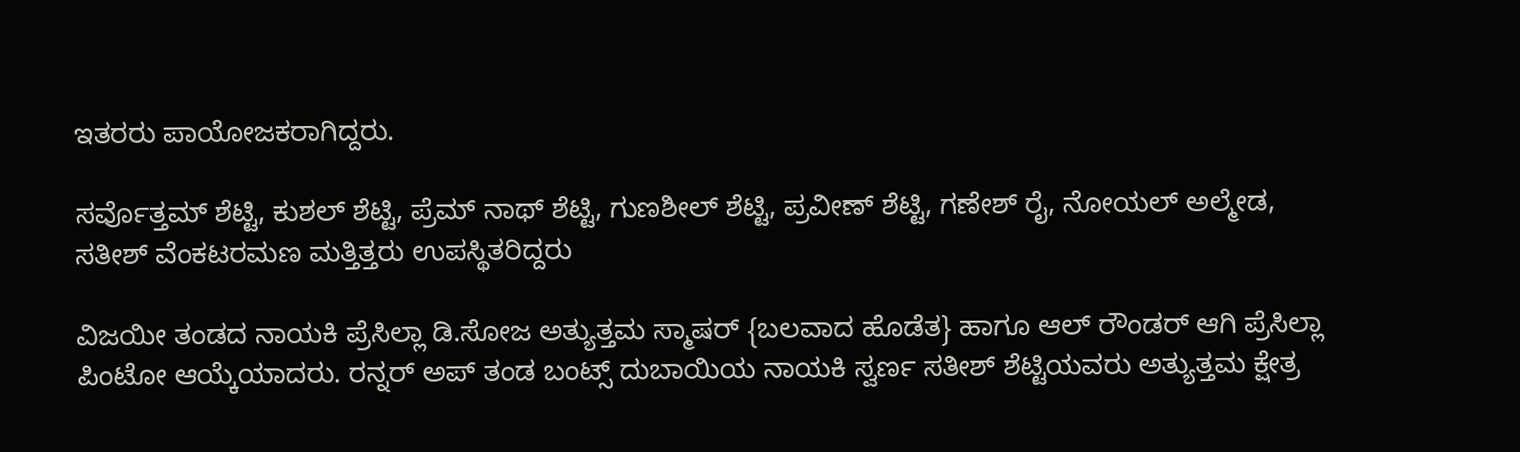ಇತರರು ಪಾಯೋಜಕರಾಗಿದ್ದರು.

ಸರ್ವೊತ್ತಮ್ ಶೆಟ್ಟಿ, ಕುಶಲ್ ಶೆಟ್ಟಿ, ಪ್ರೆಮ್ ನಾಥ್ ಶೆಟ್ಟಿ, ಗುಣಶೀಲ್ ಶೆಟ್ಟಿ, ಪ್ರವೀಣ್ ಶೆಟ್ಟಿ, ಗಣೇಶ್ ರೈ, ನೋಯಲ್ ಅಲ್ಮೇಡ, ಸತೀಶ್ ವೆಂಕಟರಮಣ ಮತ್ತಿತ್ತರು ಉಪಸ್ಥಿತರಿದ್ದರು

ವಿಜಯೀ ತಂಡದ ನಾಯಕಿ ಪ್ರೆಸಿಲ್ಲಾ ಡಿ.ಸೋಜ ಅತ್ಯುತ್ತಮ ಸ್ಮಾಷರ್ {ಬಲವಾದ ಹೊಡೆತ} ಹಾಗೂ ಆಲ್ ರೌಂಡರ್ ಆಗಿ ಪ್ರೆಸಿಲ್ಲಾ ಪಿಂಟೋ ಆಯ್ಕೆಯಾದರು. ರನ್ನರ್ ಅಪ್ ತಂಡ ಬಂಟ್ಸ್ ದುಬಾಯಿಯ ನಾಯಕಿ ಸ್ವರ್ಣ ಸತೀಶ್ ಶೆಟ್ಟಿಯವರು ಅತ್ಯುತ್ತಮ ಕ್ಷೇತ್ರ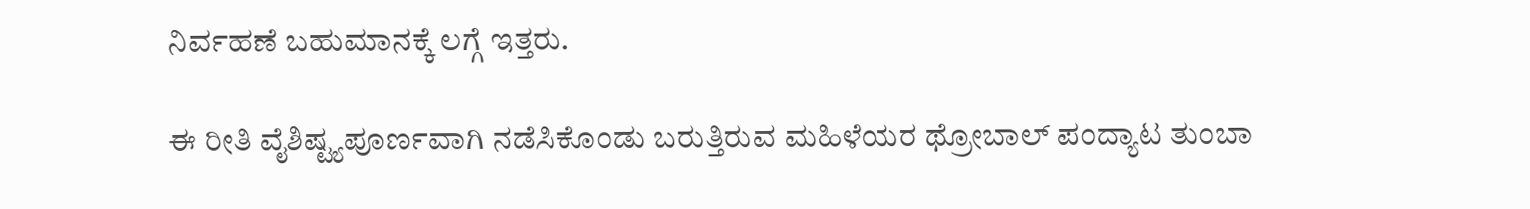ನಿರ್ವಹಣೆ ಬಹುಮಾನಕ್ಕೆ ಲಗ್ಗೆ ಇತ್ತರು.

ಈ ರೀತಿ ವೈಶಿಷ್ಟ್ಯಪೂರ್ಣವಾಗಿ ನಡೆಸಿಕೊಂಡು ಬರುತ್ತಿರುವ ಮಹಿಳೆಯರ ಥ್ರೋಬಾಲ್ ಪಂದ್ಯಾಟ ತುಂಬಾ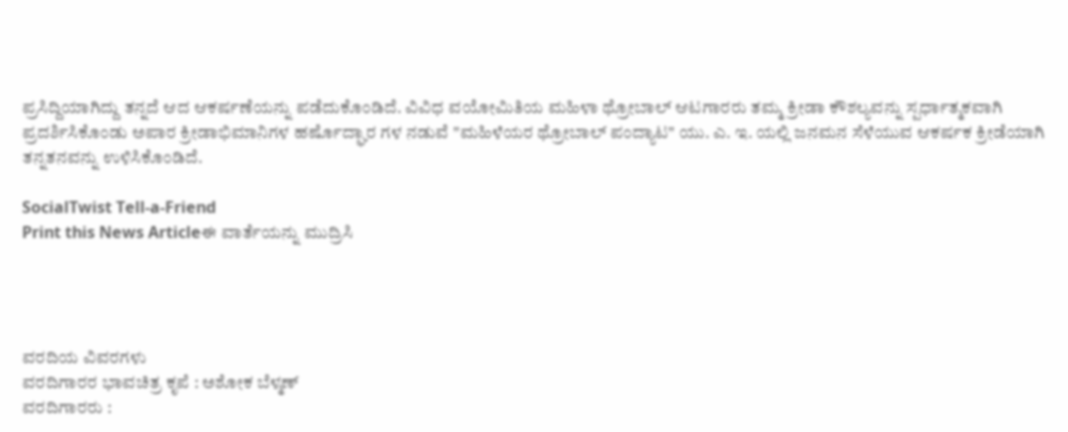ಪ್ರಸಿದ್ದಿಯಾಗಿದ್ದು ತನ್ನದೆ ಆದ ಆಕರ್ಷಣೆಯನ್ನು ಪಡೆದುಕೊಂಡಿದೆ. ವಿವಿಧ ವಯೋಮಿತಿಯ ಮಹಿಳಾ ಥ್ರೋಬಾಲ್ ಆಟಗಾರರು ತಮ್ಮ ಕ್ರೀಡಾ ಕೌಶಲ್ಯವನ್ನು ಸ್ಪರ್ಧಾತ್ಮಕವಾಗಿ ಪ್ರದರ್ಶಿಸಿಕೊಂಡು ಅಪಾರ ಕ್ರೀಡಾಭಿಮಾನಿಗಳ ಹರ್ಷೊದ್ಘಾರ ಗಳ ನಡುವೆ "ಮಹಿಳೆಯರ ಥ್ರೋಬಾಲ್ ಪಂದ್ಯಾಟ" ಯು. ಎ. ಇ. ಯಲ್ಲಿ ಜನಮನ ಸೆಳೆಯುವ ಆಕರ್ಷಕ ಕ್ರೀಡೆಯಾಗಿ ತನ್ನತನವನ್ನು ಉಳಿಸಿಕೊಂಡಿದೆ.

SocialTwist Tell-a-Friend
Print this News Articleಈ ವಾರ್ತೆಯನ್ನು ಮುದ್ರಿಸಿ




ವರದಿಯ ವಿವರಗಳು
ವರದಿಗಾರರ ಭಾವಚಿತ್ರ ಕೃಪೆ : ಅಶೋಕ ಬೆಳ್ಮಣ್
ವರದಿಗಾರರು :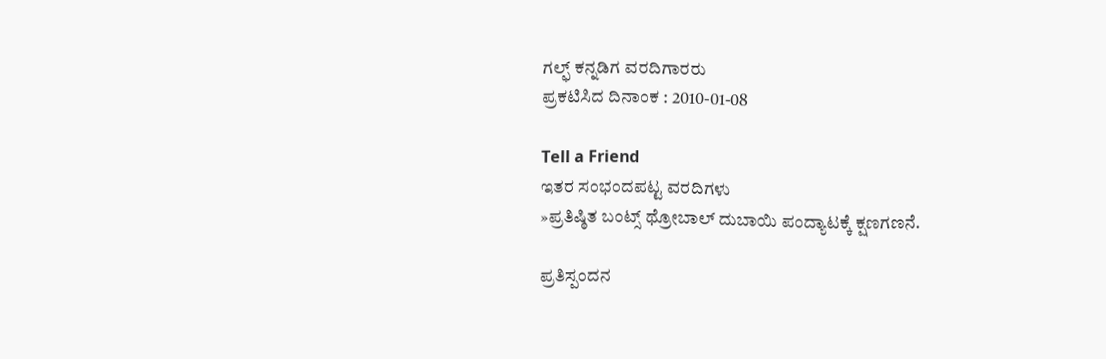ಗಲ್ಫ್ ಕನ್ನಡಿಗ ವರದಿಗಾರರು
ಪ್ರಕಟಿಸಿದ ದಿನಾಂಕ : 2010-01-08

Tell a Friend
ಇತರ ಸಂಭಂದಪಟ್ಟ ವರದಿಗಳು
»ಪ್ರತಿಷ್ಠಿತ ಬಂಟ್ಸ್ ಥ್ರೋಬಾಲ್ ದುಬಾಯಿ ಪಂದ್ಯಾಟಕ್ಕೆ ಕ್ಷಣಗಣನೆ.

ಪ್ರತಿಸ್ಪಂದನ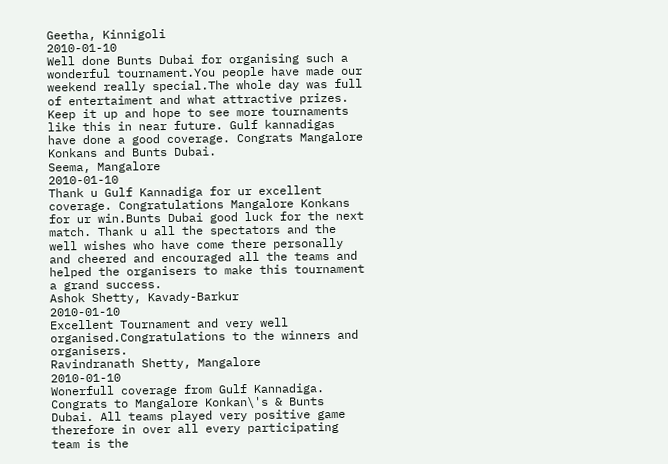Geetha, Kinnigoli
2010-01-10
Well done Bunts Dubai for organising such a wonderful tournament.You people have made our weekend really special.The whole day was full of entertaiment and what attractive prizes. Keep it up and hope to see more tournaments like this in near future. Gulf kannadigas have done a good coverage. Congrats Mangalore Konkans and Bunts Dubai.
Seema, Mangalore
2010-01-10
Thank u Gulf Kannadiga for ur excellent coverage. Congratulations Mangalore Konkans for ur win.Bunts Dubai good luck for the next match. Thank u all the spectators and the well wishes who have come there personally and cheered and encouraged all the teams and helped the organisers to make this tournament a grand success.
Ashok Shetty, Kavady-Barkur
2010-01-10
Excellent Tournament and very well organised.Congratulations to the winners and organisers.
Ravindranath Shetty, Mangalore
2010-01-10
Wonerfull coverage from Gulf Kannadiga. Congrats to Mangalore Konkan\'s & Bunts Dubai. All teams played very positive game therefore in over all every participating team is the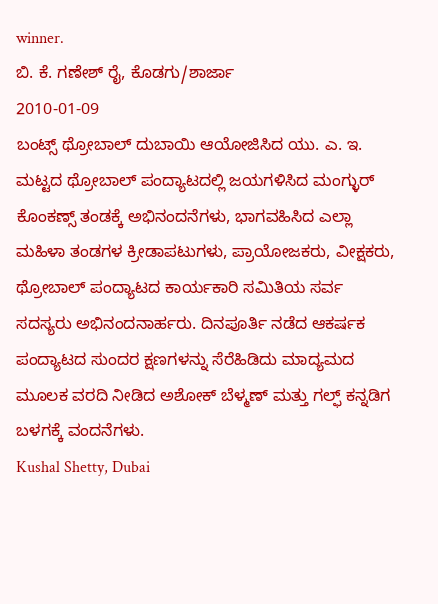winner.
ಬಿ. ಕೆ. ಗಣೇಶ್ ರೈ, ಕೊಡಗು/ಶಾರ್ಜಾ
2010-01-09
ಬಂಟ್ಸ್ ಥ್ರೋಬಾಲ್ ದುಬಾಯಿ ಆಯೋಜಿಸಿದ ಯು. ಎ. ಇ. ಮಟ್ಟದ ಥ್ರೋಬಾಲ್ ಪಂದ್ಯಾಟದಲ್ಲಿ ಜಯಗಳಿಸಿದ ಮಂಗ್ಳುರ್ ಕೊಂಕಣ್ಸ್ ತಂಡಕ್ಕೆ ಅಭಿನಂದನೆಗಳು, ಭಾಗವಹಿಸಿದ ಎಲ್ಲಾ ಮಹಿಳಾ ತಂಡಗಳ ಕ್ರೀಡಾಪಟುಗಳು, ಪ್ರಾಯೋಜಕರು, ವೀಕ್ಷಕರು, ಥ್ರೋಬಾಲ್ ಪಂದ್ಯಾಟದ ಕಾರ್ಯಕಾರಿ ಸಮಿತಿಯ ಸರ್ವ ಸದಸ್ಯರು ಅಭಿನಂದನಾರ್ಹರು. ದಿನಪೂರ್ತಿ ನಡೆದ ಆಕರ್ಷಕ ಪಂದ್ಯಾಟದ ಸುಂದರ ಕ್ಷಣಗಳನ್ನು ಸೆರೆಹಿಡಿದು ಮಾದ್ಯಮದ ಮೂಲಕ ವರದಿ ನೀಡಿದ ಅಶೋಕ್ ಬೆಳ್ಮಣ್ ಮತ್ತು ಗಲ್ಫ್ ಕನ್ನಡಿಗ ಬಳಗಕ್ಕೆ ವಂದನೆಗಳು.
Kushal Shetty, Dubai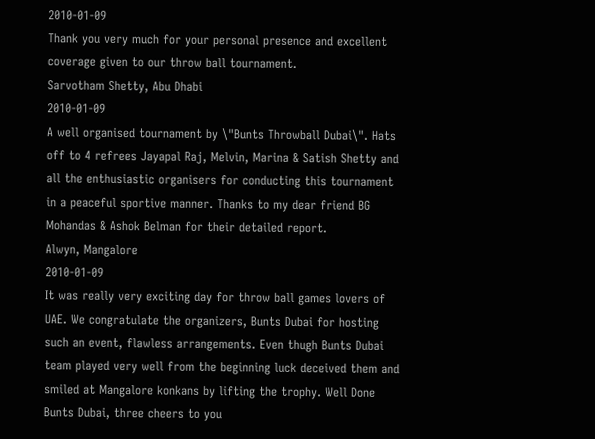2010-01-09
Thank you very much for your personal presence and excellent coverage given to our throw ball tournament.
Sarvotham Shetty, Abu Dhabi
2010-01-09
A well organised tournament by \"Bunts Throwball Dubai\". Hats off to 4 refrees Jayapal Raj, Melvin, Marina & Satish Shetty and all the enthusiastic organisers for conducting this tournament in a peaceful sportive manner. Thanks to my dear friend BG Mohandas & Ashok Belman for their detailed report.
Alwyn, Mangalore
2010-01-09
It was really very exciting day for throw ball games lovers of UAE. We congratulate the organizers, Bunts Dubai for hosting such an event, flawless arrangements. Even thugh Bunts Dubai team played very well from the beginning luck deceived them and smiled at Mangalore konkans by lifting the trophy. Well Done Bunts Dubai, three cheers to you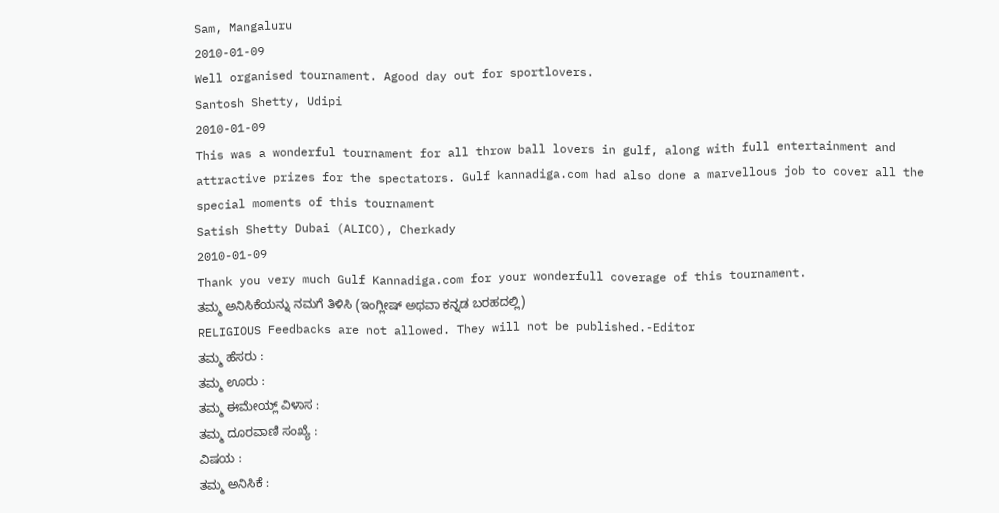Sam, Mangaluru
2010-01-09
Well organised tournament. Agood day out for sportlovers.
Santosh Shetty, Udipi
2010-01-09
This was a wonderful tournament for all throw ball lovers in gulf, along with full entertainment and attractive prizes for the spectators. Gulf kannadiga.com had also done a marvellous job to cover all the special moments of this tournament
Satish Shetty Dubai (ALICO), Cherkady
2010-01-09
Thank you very much Gulf Kannadiga.com for your wonderfull coverage of this tournament.
ತಮ್ಮ ಅನಿಸಿಕೆಯನ್ನು ನಮಗೆ ತಿಳಿಸಿ (ಇಂಗ್ಲೀಷ್ ಅಥವಾ ಕನ್ನಡ ಬರಹದಲ್ಲಿ)
RELIGIOUS Feedbacks are not allowed. They will not be published.-Editor
ತಮ್ಮ ಹೆಸರು :
ತಮ್ಮ ಊರು :
ತಮ್ಮ ಈಮೇಯ್ಲ್ ವಿಳಾಸ :
ತಮ್ಮ ದೂರವಾಣಿ ಸಂಖ್ಯೆ :
ವಿಷಯ :
ತಮ್ಮ ಅನಿಸಿಕೆ :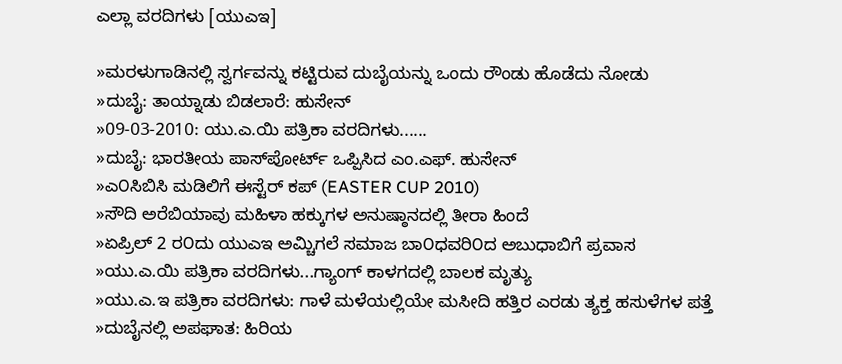ಎಲ್ಲಾ ವರದಿಗಳು [ಯುಎಇ]

»ಮರಳುಗಾಡಿನಲ್ಲಿ ಸ್ವರ್ಗವನ್ನು ಕಟ್ಟಿರುವ ದುಬೈಯನ್ನು ಒಂದು ರೌಂಡು ಹೊಡೆದು ನೋಡು
»ದುಬೈ: ತಾಯ್ನಾಡು ಬಿಡಲಾರೆ: ಹುಸೇನ್
»09-03-2010: ಯು.ಎ.ಯಿ ಪತ್ರಿಕಾ ವರದಿಗಳು......
»ದುಬೈ: ಭಾರತೀಯ ಪಾಸ್‌ಪೋರ್ಟ್ ಒಪ್ಪಿಸಿದ ಎಂ.ಎಫ್. ಹುಸೇನ್
»ಎ೦ಸಿಬಿಸಿ ಮಡಿಲಿಗೆ ಈಸ್ಟೆರ್ ಕಪ್ (EASTER CUP 2010)
»ಸೌದಿ ಅರೆಬಿಯಾವು ಮಹಿಳಾ ಹಕ್ಕುಗಳ ಅನುಷ್ಠಾನದಲ್ಲಿ ತೀರಾ ಹಿಂದೆ
»ಏಪ್ರಿಲ್ 2 ರ೦ದು ಯುಎಇ ಅಮ್ಚಿಗಲೆ ಸಮಾಜ ಬಾ೦ಧವರಿ೦ದ ಅಬುಧಾಬಿಗೆ ಪ್ರವಾಸ
»ಯು.ಎ.ಯಿ ಪತ್ರಿಕಾ ವರದಿಗಳು...ಗ್ಯಾಂಗ್ ಕಾಳಗದಲ್ಲಿ ಬಾಲಕ ಮೃತ್ಯು
»ಯು.ಎ.ಇ ಪತ್ರಿಕಾ ವರದಿಗಳು: ಗಾಳೆ ಮಳೆಯಲ್ಲಿಯೇ ಮಸೀದಿ ಹತ್ತಿರ ಎರಡು ತ್ಯಕ್ತ ಹಸುಳೆಗಳ ಪತ್ತೆ
»ದುಬೈನಲ್ಲಿ ಅಪಘಾತ: ಹಿರಿಯ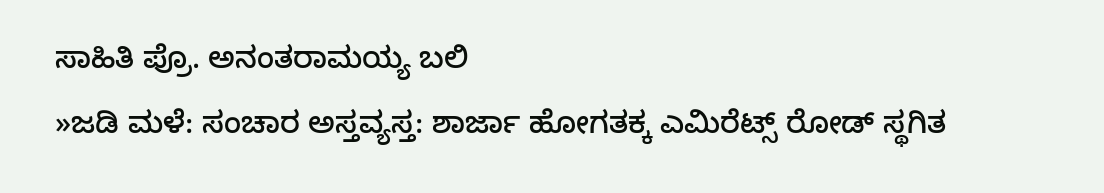ಸಾಹಿತಿ ಪ್ರೊ. ಅನಂತರಾಮಯ್ಯ ಬಲಿ
»ಜಡಿ ಮಳೆ: ಸಂಚಾರ ಅಸ್ತವ್ಯಸ್ತ: ಶಾರ್ಜಾ ಹೋಗತಕ್ಕ ಎಮಿರ‍ೆಟ್ಸ್ ರೋಡ್ ಸ್ಥಗಿತ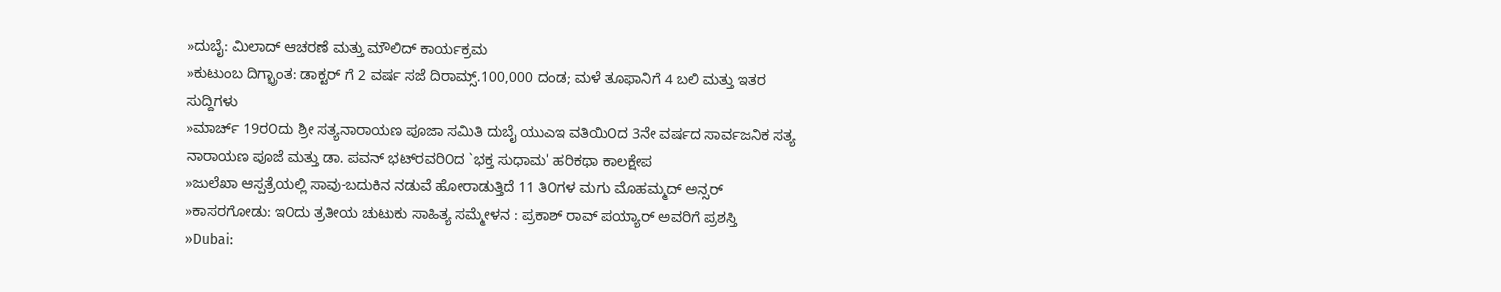»ದುಬೈ: ಮಿಲಾದ್ ಆಚರಣೆ ಮತ್ತು ಮೌಲಿದ್ ಕಾರ್ಯಕ್ರಮ
»ಕುಟುಂಬ ದಿಗ್ಭ್ರಾಂತ: ಡಾಕ್ಟರ್ ಗೆ 2 ವರ್ಷ ಸಜೆ ದಿರಾಮ್ಸ್.100,000 ದಂಡ; ಮಳೆ ತೂಫಾನಿಗೆ 4 ಬಲಿ ಮತ್ತು ಇತರ ಸುದ್ದಿಗಳು
»ಮಾರ್ಚ್ 19ರ೦ದು ಶ್ರೀ ಸತ್ಯನಾರಾಯಣ ಪೂಜಾ ಸಮಿತಿ ದುಬೈ ಯುಎಇ ವತಿಯಿ೦ದ 3ನೇ ವರ್ಷದ ಸಾರ್ವಜನಿಕ ಸತ್ಯ ನಾರಾಯಣ ಪೂಜೆ ಮತ್ತು ಡಾ. ಪವನ್ ಭಟ್‍ರವರಿ೦ದ `ಭಕ್ತ ಸುಧಾಮ' ಹರಿಕಥಾ ಕಾಲಕ್ಷೇಪ
»ಜುಲೆಖಾ ಆಸ್ಪತ್ರೆಯಲ್ಲಿ ಸಾವು-ಬದುಕಿನ ನಡುವೆ ಹೋರಾಡುತ್ತಿದೆ 11 ತಿ೦ಗಳ ಮಗು ಮೊಹಮ್ಮದ್ ಅನ್ಸರ್
»ಕಾಸರಗೋಡು: ಇ೦ದು ತ್ರತೀಯ ಚುಟುಕು ಸಾಹಿತ್ಯ ಸಮ್ಮೇಳನ : ಪ್ರಕಾಶ್ ರಾವ್ ಪಯ್ಯಾರ್ ಅವರಿಗೆ ಪ್ರಶಸ್ತಿ
»Dubai: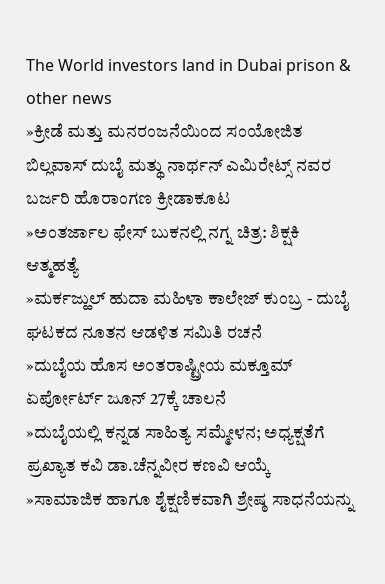The World investors land in Dubai prison & other news
»ಕ್ರೀಡೆ ಮತ್ತು ಮನರಂಜನೆಯಿಂದ ಸಂಯೋಜಿತ ಬಿಲ್ಲವಾಸ್ ದುಬೈ ಮತ್ಥು ನಾರ್ಥನ್ ಎಮಿರೇಟ್ಸ್ ನವರ ಬರ್ಜರಿ ಹೊರಾಂಗಣ ಕ್ರೀಡಾಕೂಟ
»ಅಂತರ್ಜಾಲ ಫೇಸ್ ಬುಕನಲ್ಲಿ ನಗ್ನ ಚಿತ್ರ: ಶಿಕ್ಷಕಿ ಆತ್ಮಹತ್ಯೆ
»ಮರ್ಕಜ್ಹುಲ್ ಹುದಾ ಮಹಿಳಾ ಕಾಲೇಜ್ ಕುಂಬ್ರ - ದುಬೈ ಘಟಕದ ನೂತನ ಆಡಳಿತ ಸಮಿತಿ ರಚನೆ
»ದುಬೈಯ ಹೊಸ ಅ೦ತರಾಷ್ಟ್ರೀಯ ಮಕ್ತೂಮ್ ಏರ್ಪೋರ್ಟ್ ಜೂನ್ 27ಕ್ಕೆ ಚಾಲನೆ
»ದುಬೈಯಲ್ಲಿ ಕನ್ನಡ ಸಾಹಿತ್ಯ ಸಮ್ಮೇಳನ; ಅಧ್ಯಕ್ಷತೆಗೆ ಪ್ರಖ್ಯಾತ ಕವಿ ಡಾ.ಚೆನ್ನವೀರ ಕಣವಿ ಆಯ್ಕೆ
»ಸಾಮಾಜಿಕ ಹಾಗೂ ಶೈಕ್ಷಣಿಕವಾಗಿ ಶ್ರೇಷ್ಠ ಸಾಧನೆಯನ್ನು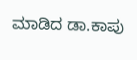ಮಾಡಿದ ಡಾ.ಕಾಪು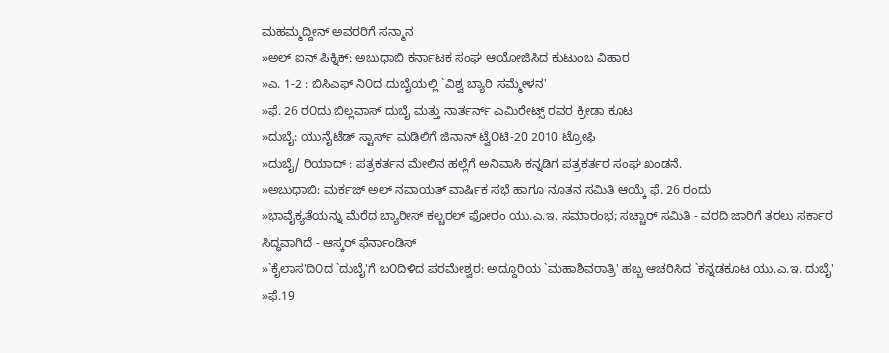ಮಹಮ್ಮದ್ದೀನ್ ಅವರರಿಗೆ ಸನ್ಮಾನ
»ಅಲ್ ಐನ್ ಪಿಕ್ನಿಕ್: ಅಬುಧಾಬಿ ಕರ್ನಾಟಕ ಸಂಘ ಆಯೋಜಿಸಿದ ಕುಟುಂಬ ವಿಹಾರ
»ಎ. 1-2 : ಬಿಸಿಎಫ್ ನಿ೦ದ ದುಬೈಯಲ್ಲಿ `ವಿಶ್ವ ಬ್ಯಾರಿ ಸಮ್ಮೇಳನ'
»ಫೆ. 26 ರ೦ದು ಬಿಲ್ಲವಾಸ್ ದುಬೈ ಮತ್ತು ನಾರ್ತರ್ನ್ ಎಮಿರೇಟ್ಸ್ ರವರ ಕ್ರೀಡಾ ಕೂಟ
»ದುಬೈ: ಯುನೈಟೆಡ್ ಸ್ಟಾರ್ಸ್ ಮಡಿಲಿಗೆ ಜಿನಾನ್ ಟ್ವೆ೦ಟಿ-20 2010 ಟ್ರೋಫಿ
»ದುಬೈ/ ರಿಯಾದ್ : ಪತ್ರಕರ್ತನ ಮೇಲಿನ ಹಲ್ಲೆಗೆ ಅನಿವಾಸಿ ಕನ್ನಡಿಗ ಪತ್ರಕರ್ತರ ಸಂಘ ಖಂಡನೆ.
»ಅಬುಧಾಬಿ: ಮರ್ಕಜ್ ಅಲ್ ನವಾಯತ್ ವಾರ್ಷಿಕ ಸಭೆ ಹಾಗೂ ನೂತನ ಸಮಿತಿ ಆಯ್ಕೆ ಫೆ. 26 ರಂದು
»ಭಾವೈಕ್ಯತೆಯನ್ನು ಮೆರೆದ ಬ್ಯಾರೀಸ್ ಕಲ್ಚರಲ್ ಫೋರಂ ಯು.ಎ.ಇ. ಸಮಾರಂಭ; ಸಚ್ಚಾರ್ ಸಮಿತಿ - ವರದಿ ಜಾರಿಗೆ ತರಲು ಸರ್ಕಾರ ಸಿದ್ಧವಾಗಿದೆ - ಆಸ್ಕರ್ ಫೆರ್ನಾಂಡಿಸ್
»`ಕೈಲಾಸ'ದಿ೦ದ `ದುಬೈ'ಗೆ ಬ೦ದಿಳಿದ ಪರಮೇಶ್ವರ: ಅದ್ದೂರಿಯ `ಮಹಾಶಿವರಾತ್ರಿ' ಹಬ್ಬ ಆಚರಿಸಿದ `ಕನ್ನಡಕೂಟ ಯು.ಎ.ಇ. ದುಬೈ'
»ಫೆ.19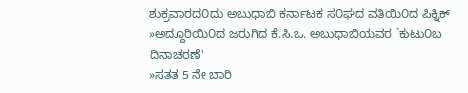ಶುಕ್ರವಾರದ೦ದು ಅಬುಧಾಬಿ ಕರ್ನಾಟಕ ಸ೦ಘದ ವತಿಯಿ೦ದ ಪಿಕ್ನಿಕ್
»ಅದ್ದೂರಿಯಿ೦ದ ಜರುಗಿದ ಕೆ.ಸಿ.ಒ. ಅಬುಧಾಬಿಯವರ `ಕುಟು೦ಬ ದಿನಾಚರಣೆ'
»ಸತತ 5 ನೇ ಬಾರಿ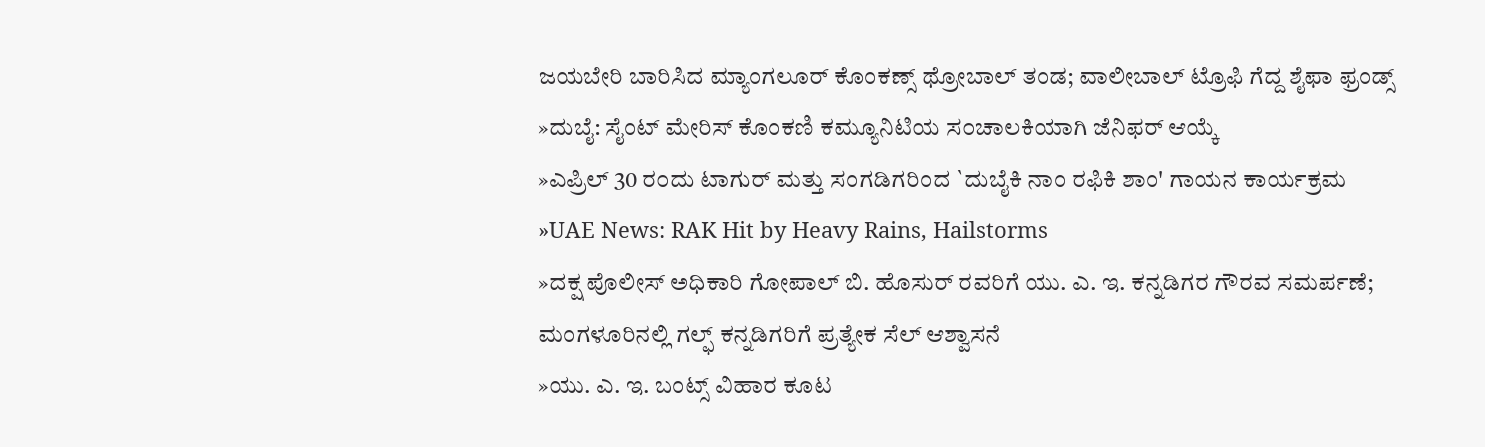ಜಯಬೇರಿ ಬಾರಿಸಿದ ಮ್ಯಾಂಗಲೂರ್ ಕೊಂಕಣ್ಸ್ ಥ್ರೋಬಾಲ್ ತಂಡ; ವಾಲೀಬಾಲ್ ಟ್ರೊಫಿ ಗೆದ್ದ ಶೈಫಾ ಫ್ರಂಡ್ಸ್
»ದುಬೈ: ಸೈಂಟ್ ಮೇರಿಸ್ ಕೊಂಕಣಿ ಕಮ್ಯೂನಿಟಿಯ ಸ೦ಚಾಲಕಿಯಾಗಿ ಜೆನಿಫರ್ ಆಯ್ಕೆ
»ಎಪ್ರಿಲ್ 30 ರ೦ದು ಟಾಗುರ್ ಮತ್ತು ಸಂಗಡಿಗರಿಂದ `ದುಬೈಕಿ ನಾಂ ರಫಿಕಿ ಶಾಂ' ಗಾಯನ ಕಾರ್ಯಕ್ರಮ
»UAE News: RAK Hit by Heavy Rains, Hailstorms
»ದಕ್ಷ ಪೊಲೀಸ್ ಅಧಿಕಾರಿ ಗೋಪಾಲ್ ಬಿ. ಹೊಸುರ್ ರವರಿಗೆ ಯು. ಎ. ಇ. ಕನ್ನಡಿಗರ ಗೌರವ ಸಮರ್ಪಣೆ; ಮಂಗಳೂರಿನಲ್ಲಿ ಗಲ್ಫ್ ಕನ್ನಡಿಗರಿಗೆ ಪ್ರತ್ಯೇಕ ಸೆಲ್ ಆಶ್ವಾಸನೆ
»ಯು. ಎ. ಇ. ಬಂಟ್ಸ್ ವಿಹಾರ ಕೂಟ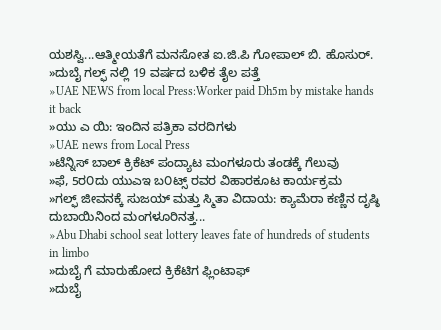ಯಶಸ್ವಿ...ಆತ್ಮೀಯತೆಗೆ ಮನಸೋತ ಐ.ಜಿ.ಪಿ ಗೋಪಾಲ್ ಬಿ. ಹೊಸುರ್.
»ದುಬೈ ಗಲ್ಫ್ ನಲ್ಲಿ 19 ವರ್ಷದ ಬಳಿಕ ತೈಲ ಪತ್ತೆ
»UAE NEWS from local Press:Worker paid Dh5m by mistake hands it back
»ಯು ಎ ಯಿ: ಇಂದಿನ ಪತ್ರಿಕಾ ವರದಿಗಳು
»UAE news from Local Press
»ಟೆನ್ನಿಸ್ ಬಾಲ್ ಕ್ರಿಕೆಟ್ ಪಂದ್ಯಾಟ ಮಂಗಳೂರು ತಂಡಕ್ಕೆ ಗೆಲುವು
»ಫೆ, 5ರ೦ದು ಯುಎಇ ಬ೦ಟ್ಸ್ ರವರ ವಿಹಾರಕೂಟ ಕಾರ್ಯಕ್ರಮ
»ಗಲ್ಫ್ ಜೀವನಕ್ಕೆ ಸುಜಯ್ ಮತ್ತು ಸ್ಮಿತಾ ವಿದಾಯ: ಕ್ಯಾಮೆರಾ ಕಣ್ಣಿನ ದೃಷ್ಠಿ ದುಬಾಯಿನಿಂದ ಮಂಗಳೂರಿನತ್ತ...
»Abu Dhabi school seat lottery leaves fate of hundreds of students in limbo
»ದುಬೈ ಗೆ ಮಾರುಹೋದ ಕ್ರಿಕೆಟಿಗ ಫ್ಲಿಂಟಾಫ್
»ದುಬೈ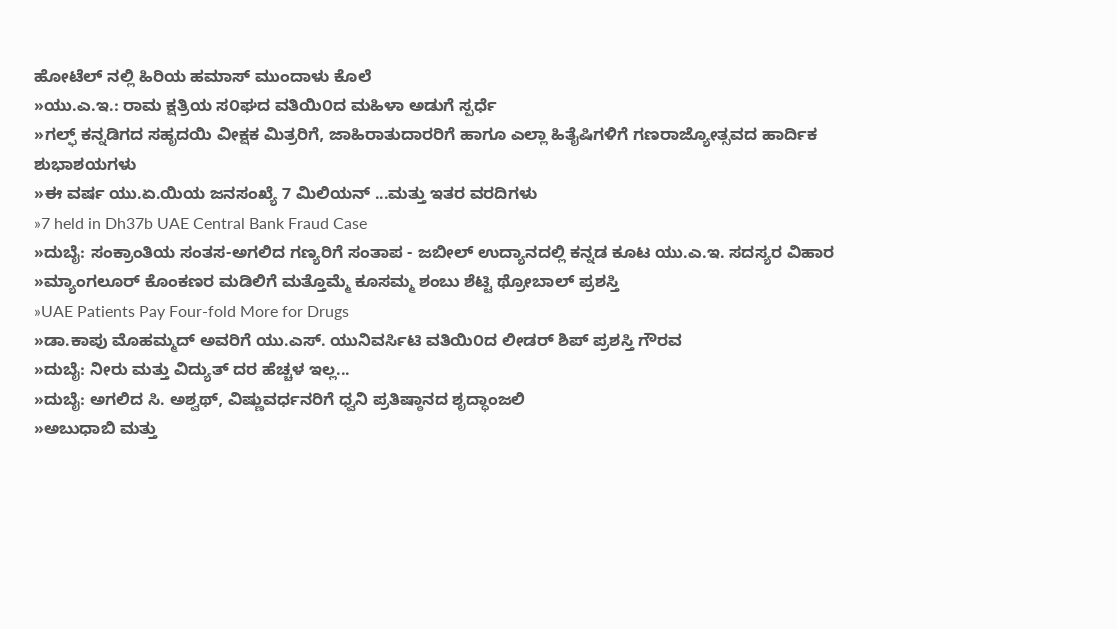ಹೋಟೆಲ್ ನಲ್ಲಿ ಹಿರಿಯ ಹಮಾಸ್ ಮುಂದಾಳು ಕೊಲೆ
»ಯು.ಎ.ಇ.: ರಾಮ ಕ್ಷತ್ರಿಯ ಸ೦ಘದ ವತಿಯಿ೦ದ ಮಹಿಳಾ ಅಡುಗೆ ಸ್ಪರ್ಧೆ
»ಗಲ್ಫ್ ಕನ್ನಡಿಗದ ಸಹೃದಯಿ ವೀಕ್ಷಕ ಮಿತ್ರರಿಗೆ, ಜಾಹಿರಾತುದಾರರಿಗೆ ಹಾಗೂ ಎಲ್ಲಾ ಹಿತೈಷಿಗಳಿಗೆ ಗಣರಾಜ್ಯೋತ್ಸವದ ಹಾರ್ದಿಕ ಶುಭಾಶಯಗಳು
»ಈ ವರ್ಷ ಯು.ಏ.ಯಿಯ ಜನಸಂಖ್ಯೆ 7 ಮಿಲಿಯನ್ ...ಮತ್ತು ಇತರ ವರದಿಗಳು
»7 held in Dh37b UAE Central Bank Fraud Case
»ದುಬೈ: ಸಂಕ್ರಾಂತಿಯ ಸಂತಸ-ಅಗಲಿದ ಗಣ್ಯರಿಗೆ ಸಂತಾಪ - ಜಬೀಲ್ ಉದ್ಯಾನದಲ್ಲಿ ಕನ್ನಡ ಕೂಟ ಯು.ಎ.ಇ. ಸದಸ್ಯರ ವಿಹಾರ
»ಮ್ಯಾಂಗಲೂರ್ ಕೊಂಕಣರ ಮಡಿಲಿಗೆ ಮತ್ತೊಮ್ಮೆ ಕೂಸಮ್ಮ ಶಂಬು ಶೆಟ್ಟಿ ಥ್ರೋಬಾಲ್ ಪ್ರಶಸ್ತಿ
»UAE Patients Pay Four-fold More for Drugs
»ಡಾ.ಕಾಪು ಮೊಹಮ್ಮದ್ ಅವರಿಗೆ ಯು.ಎಸ್. ಯುನಿವರ್ಸಿಟಿ ವತಿಯಿ೦ದ ಲೀಡರ್ ಶಿಪ್ ಪ್ರಶಸ್ತಿ ಗೌರವ
»ದುಬೈ: ನೀರು ಮತ್ತು ವಿದ್ಯುತ್ ದರ ಹೆಚ್ಚಳ ಇಲ್ಲ...
»ದುಬೈ: ಅಗಲಿದ ಸಿ. ಅಶ್ವಥ್, ವಿಷ್ಣುವರ್ಧನರಿಗೆ ಧ್ವನಿ ಪ್ರತಿಷ್ಠಾನದ ಶೃದ್ಧಾಂಜಲಿ
»ಅಬುಧಾಬಿ ಮತ್ತು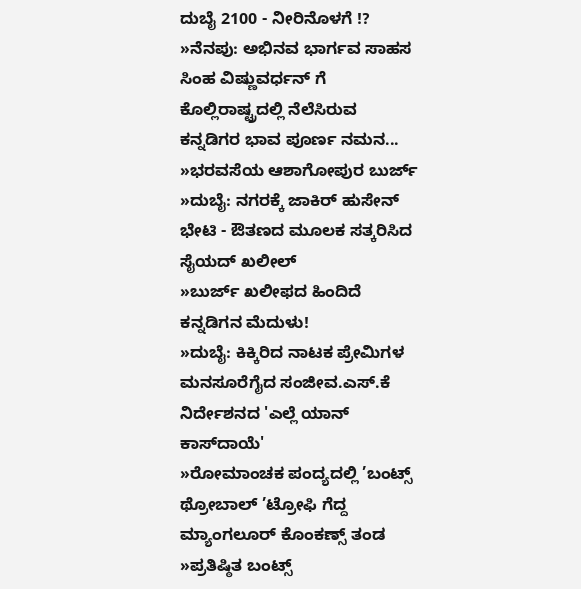ದುಬೈ 2100 - ನೀರಿನೊಳಗೆ !?
»ನೆನಪು: ಅಭಿನವ ಭಾರ್ಗವ ಸಾಹಸ ಸಿಂಹ ವಿಷ್ಣುವರ್ಧನ್ ಗೆ ಕೊಲ್ಲಿರಾಷ್ಟ್ರದಲ್ಲಿ ನೆಲೆಸಿರುವ ಕನ್ನಡಿಗರ ಭಾವ ಪೂರ್ಣ ನಮನ...
»ಭರವಸೆಯ ಆಶಾಗೋಪುರ ಬುರ್ಜ್
»ದುಬೈ: ನಗರಕ್ಕೆ ಜಾಕಿರ್ ಹುಸೇನ್ ಭೇಟಿ - ಔತಣದ ಮೂಲಕ ಸತ್ಕರಿಸಿದ ಸೈಯದ್ ಖಲೀಲ್
»ಬುರ್ಜ್ ಖಲೀಫದ ಹಿಂದಿದೆ ಕನ್ನಡಿಗನ ಮೆದುಳು!
»ದುಬೈ: ಕಿಕ್ಕಿರಿದ ನಾಟಕ ಪ್ರೇಮಿಗಳ ಮನಸೂರೆಗೈದ ಸಂಜೀವ.ಎಸ್.ಕೆ ನಿರ್ದೇಶನದ 'ಎಲ್ಲೆ ಯಾನ್ ಕಾಸ್‌ದಾಯೆ'
»ರೋಮಾಂಚಕ ಪಂದ್ಯದಲ್ಲಿ ’ಬಂಟ್ಸ್ ಥ್ರೋಬಾಲ್ ’ಟ್ರೋಫಿ ಗೆದ್ದ ಮ್ಯಾಂಗಲೂರ್ ಕೊಂಕಣ್ಸ್ ತಂಡ
»ಪ್ರತಿಷ್ಠಿತ ಬಂಟ್ಸ್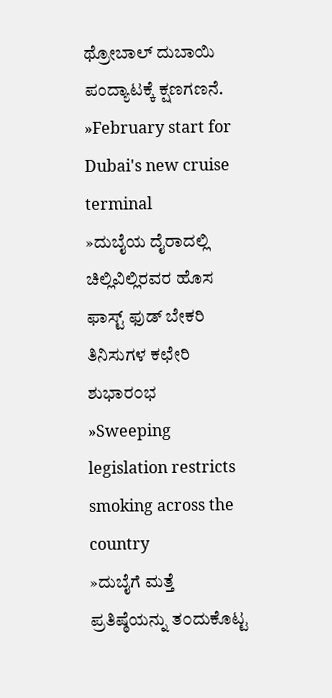ಥ್ರೋಬಾಲ್ ದುಬಾಯಿ ಪಂದ್ಯಾಟಕ್ಕೆ ಕ್ಷಣಗಣನೆ.
»February start for Dubai's new cruise terminal
»ದುಬೈಯ ದೈರಾದಲ್ಲಿ ಚಿಲ್ಲಿವಿಲ್ಲಿರವರ ಹೊಸ ಫಾಸ್ಟ್ ಫುಡ್ ಬೇಕರಿ ತಿನಿಸುಗಳ ಕಛೇರಿ ಶುಭಾರ೦ಭ
»Sweeping legislation restricts smoking across the country
»ದುಬೈಗೆ ಮತ್ತೆ ಪ್ರತಿಷ್ಠೆಯನ್ನು ತ೦ದುಕೊಟ್ಟ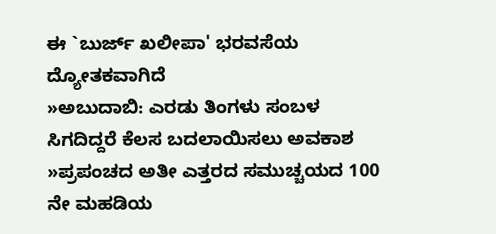ಈ `ಬುರ್ಜ್ ಖಲೀಪಾ' ಭರವಸೆಯ ದ್ಯೋತಕವಾಗಿದೆ
»ಅಬುದಾಬಿ: ಎರಡು ತಿಂಗಳು ಸಂಬಳ ಸಿಗದಿದ್ದರೆ ಕೆಲಸ ಬದಲಾಯಿಸಲು ಅವಕಾಶ
»ಪ್ರಪಂಚದ ಅತೀ ಎತ್ತರದ ಸಮುಚ್ಚಯದ 100 ನೇ ಮಹಡಿಯ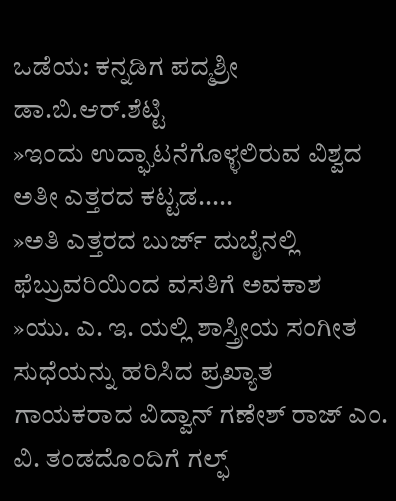ಒಡೆಯ: ಕನ್ನಡಿಗ ಪದ್ಮಶ್ರೀ ಡಾ.ಬಿ.ಆರ್.ಶೆಟ್ಟಿ
»ಇಂದು ಉದ್ಘಾಟನೆಗೊಳ್ಳಲಿರುವ ವಿಶ್ವದ ಅತೀ ಎತ್ತರದ ಕಟ್ಟಡ.....
»ಅತಿ ಎತ್ತರದ ಬುರ್ಜ್ ದುಬೈನಲ್ಲಿ ಫೆಬ್ರುವರಿಯಿಂದ ವಸತಿಗೆ ಅವಕಾಶ
»ಯು. ಎ. ಇ. ಯಲ್ಲಿ ಶಾಸ್ತ್ರೀಯ ಸಂಗೀತ ಸುಧೆಯನ್ನು ಹರಿಸಿದ ಪ್ರಖ್ಯಾತ ಗಾಯಕರಾದ ವಿದ್ವಾನ್ ಗಣೇಶ್ ರಾಜ್ ಎಂ. ವಿ. ತಂಡದೊಂದಿಗೆ ಗಲ್ಫ್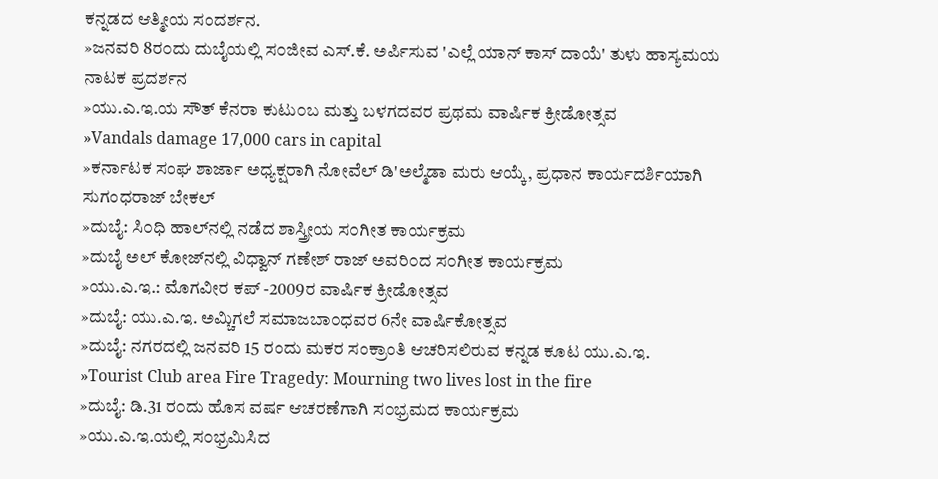ಕನ್ನಡದ ಆತ್ಮೀಯ ಸಂದರ್ಶನ.
»ಜನವರಿ 8ರ೦ದು ದುಬೈಯಲ್ಲಿ ಸ೦ಜೀವ ಎಸ್.ಕೆ. ಅರ್ಪಿಸುವ 'ಎಲ್ಲೆ ಯಾನ್ ಕಾಸ್ ದಾಯೆ' ತುಳು ಹಾಸ್ಯಮಯ ನಾಟಕ ಪ್ರದರ್ಶನ
»ಯು.ಎ.ಇ.ಯ ಸೌತ್ ಕೆನರಾ ಕುಟು೦ಬ ಮತ್ತು ಬಳಗದವರ ಪ್ರಥಮ ವಾರ್ಷಿಕ ಕ್ರೀಡೋತ್ಸವ
»Vandals damage 17,000 cars in capital
»ಕರ್ನಾಟಕ ಸಂಘ ಶಾರ್ಜಾ ಅಧ್ಯಕ್ಷರಾಗಿ ನೋವೆಲ್ ಡಿ'ಅಲ್ಮೆಡಾ ಮರು ಆಯ್ಕೆ, ಪ್ರಧಾನ ಕಾರ್ಯದರ್ಶಿಯಾಗಿ ಸುಗಂಧರಾಜ್ ಬೇಕಲ್
»ದುಬೈ: ಸಿ೦ಧಿ ಹಾಲ್‌ನಲ್ಲಿ ನಡೆದ ಶಾಸ್ತ್ರೀಯ ಸ೦ಗೀತ ಕಾರ್ಯಕ್ರಮ
»ದುಬೈ ಅಲ್ ಕೋಜ್‌ನಲ್ಲಿ ವಿಧ್ವಾನ್ ಗಣೇಶ್ ರಾಜ್ ಅವರಿ೦ದ ಸ೦ಗೀತ ಕಾರ್ಯಕ್ರಮ
»ಯು.ಎ.ಇ.: ಮೊಗವೀರ ಕಪ್ -2009ರ ವಾರ್ಷಿಕ ಕ್ರೀಡೋತ್ಸವ
»ದುಬೈ: ಯು.ಎ.ಇ. ಅಮ್ಚಿಗಲೆ ಸಮಾಜಬಾ೦ಧವರ 6ನೇ ವಾರ್ಷಿಕೋತ್ಸವ
»ದುಬೈ: ನಗರದಲ್ಲಿ ಜನವರಿ 15 ರಂದು ಮಕರ ಸಂಕ್ರಾಂತಿ ಆಚರಿಸಲಿರುವ ಕನ್ನಡ ಕೂಟ ಯು.ಎ.ಇ.
»Tourist Club area Fire Tragedy: Mourning two lives lost in the fire
»ದುಬೈ: ಡಿ.31 ರ೦ದು ಹೊಸ ವರ್ಷ ಆಚರಣೆಗಾಗಿ ಸ೦ಭ್ರಮದ ಕಾರ್ಯಕ್ರಮ
»ಯು.ಎ.ಇ.ಯಲ್ಲಿ ಸ೦ಭ್ರಮಿಸಿದ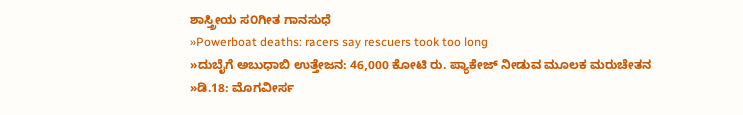ಶಾಸ್ತ್ರೀಯ ಸ೦ಗೀತ ಗಾನಸುಧೆ
»Powerboat deaths: racers say rescuers took too long
»ದುಬೈಗೆ ಅಬುಧಾಬಿ ಉತ್ತೇಜನ: 46,000 ಕೋಟಿ ರು. ಪ್ಯಾಕೇಜ್ ನೀಡುವ ಮೂಲಕ ಮರುಚೇತನ
»ಡಿ.18: ಮೊಗವೀರ್ಸ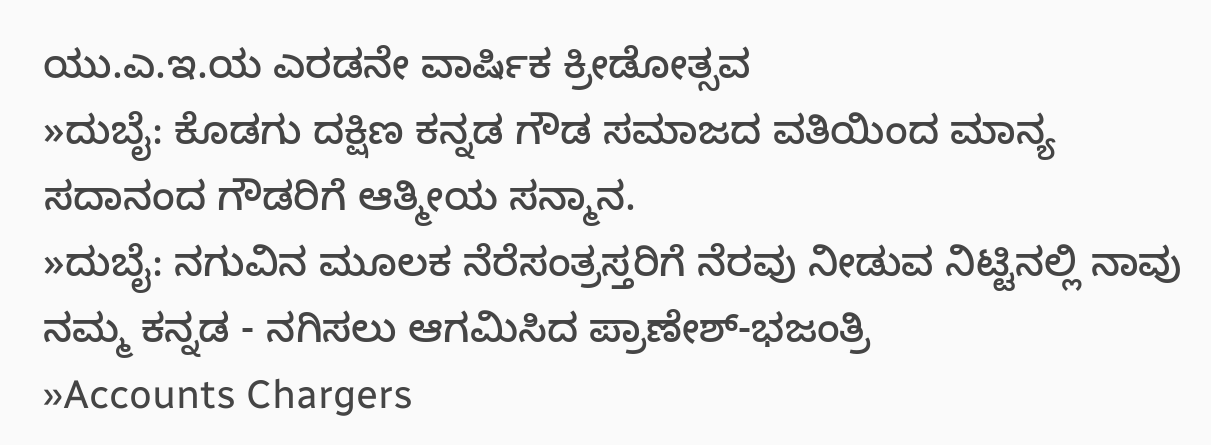ಯು.ಎ.ಇ.ಯ ಎರಡನೇ ವಾರ್ಷಿಕ ಕ್ರೀಡೋತ್ಸವ
»ದುಬೈ: ಕೊಡಗು ದಕ್ಷಿಣ ಕನ್ನಡ ಗೌಡ ಸಮಾಜದ ವತಿಯಿಂದ ಮಾನ್ಯ ಸದಾನಂದ ಗೌಡರಿಗೆ ಆತ್ಮೀಯ ಸನ್ಮಾನ.
»ದುಬೈ: ನಗುವಿನ ಮೂಲಕ ನೆರೆಸಂತ್ರಸ್ತರಿಗೆ ನೆರವು ನೀಡುವ ನಿಟ್ಟಿನಲ್ಲಿ ನಾವು ನಮ್ಮ ಕನ್ನಡ - ನಗಿಸಲು ಆಗಮಿಸಿದ ಪ್ರಾಣೇಶ್-ಭಜಂತ್ರಿ
»Accounts Chargers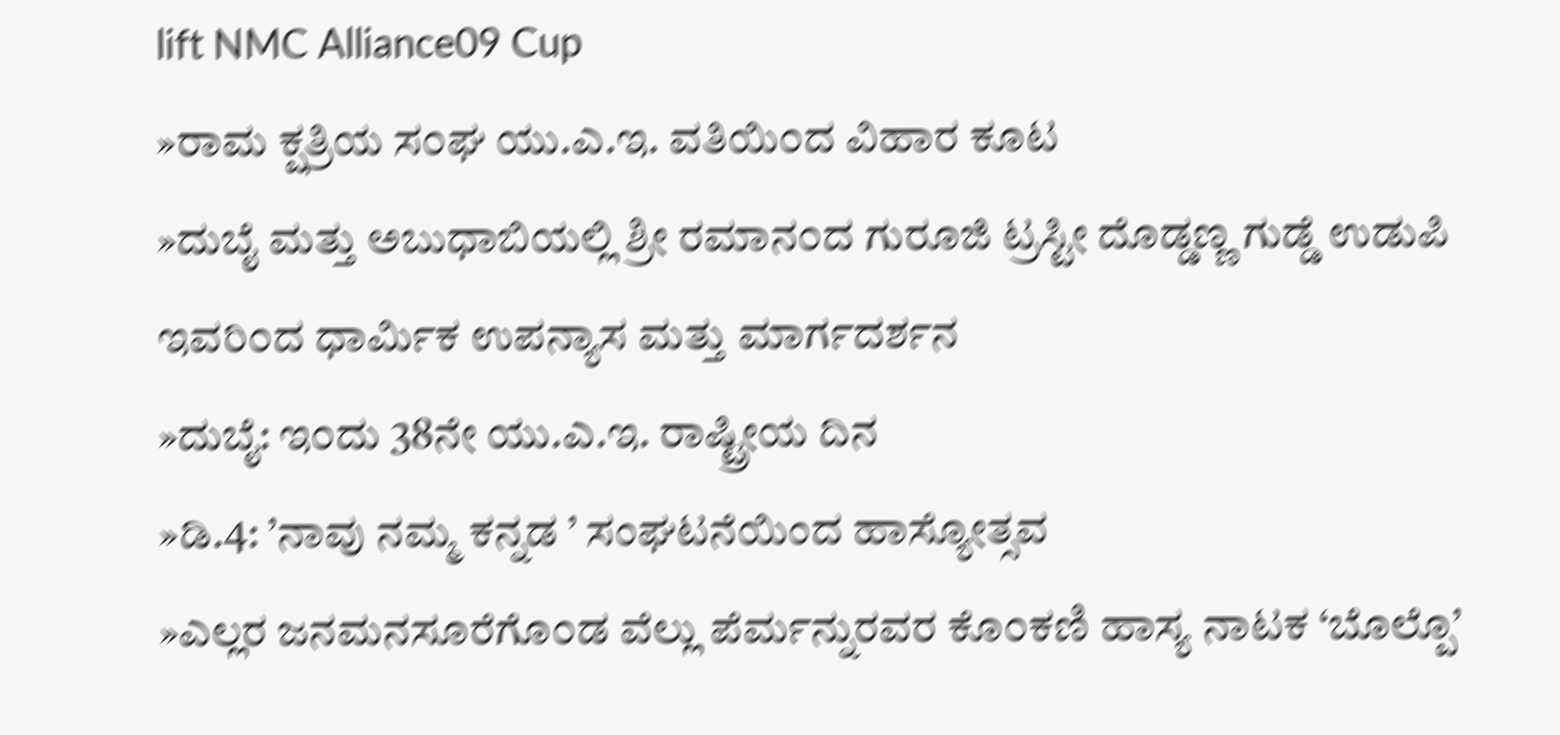lift NMC Alliance09 Cup
»ರಾಮ ಕ್ಷತ್ರಿಯ ಸ೦ಘ ಯು.ಎ.ಇ. ವತಿಯಿ೦ದ ವಿಹಾರ ಕೂಟ
»ದುಬೈ ಮತ್ತು ಅಬುಧಾಬಿಯಲ್ಲಿ ಶ್ರೀ ರಮಾನ೦ದ ಗುರೂಜಿ ಟ್ರಸ್ಟೀ ದೊಡ್ಡಣ್ಣ ಗುಡ್ಡೆ ಉಡುಪಿ ಇವರಿ೦ದ ಧಾರ್ಮಿಕ ಉಪನ್ಯಾಸ ಮತ್ತು ಮಾರ್ಗದರ್ಶನ
»ದುಬೈ: ಇ೦ದು 38ನೇ ಯು.ಎ.ಇ. ರಾಷ್ಟ್ರೀಯ ದಿನ
»ಡಿ.4: ’ನಾವು ನಮ್ಮ ಕನ್ನಡ ’ ಸಂಘಟನೆಯಿಂದ ಹಾಸ್ಯೋತ್ಸವ
»ಎಲ್ಲರ ಜನಮನಸೂರೆಗೊ೦ಡ ವೆಲ್ಲು ಪೆರ್ಮನ್ನುರವರ ಕೊ೦ಕಣಿ ಹಾಸ್ಯ ನಾಟಕ ‘ಬೊಲ್ಪೊ’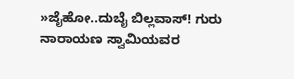»ಜೈಹೋ..ದುಬೈ ಬಿಲ್ಲವಾಸ್! ಗುರು ನಾರಾಯಣ ಸ್ವಾಮಿಯವರ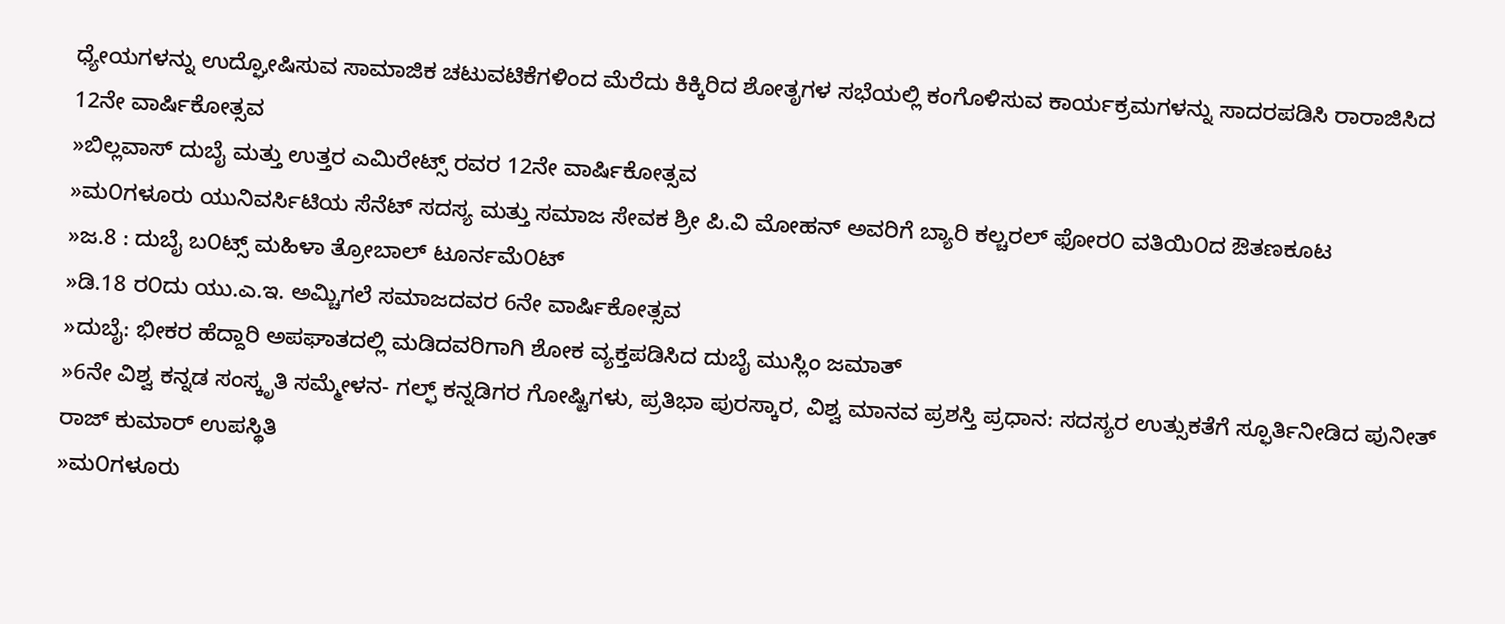ಧ್ಯೇಯಗಳನ್ನು ಉದ್ಘೋಷಿಸುವ ಸಾಮಾಜಿಕ ಚಟುವಟಿಕೆಗಳಿಂದ ಮೆರೆದು ಕಿಕ್ಕಿರಿದ ಶೋತೃಗಳ ಸಭೆಯಲ್ಲಿ ಕಂಗೊಳಿಸುವ ಕಾರ್ಯಕ್ರಮಗಳನ್ನು ಸಾದರಪಡಿಸಿ ರಾರಾಜಿಸಿದ 12ನೇ ವಾರ್ಷಿಕೋತ್ಸವ
»ಬಿಲ್ಲವಾಸ್ ದುಬೈ ಮತ್ತು ಉತ್ತರ ಎಮಿರೇಟ್ಸ್ ರವರ 12ನೇ ವಾರ್ಷಿಕೋತ್ಸವ
»ಮ೦ಗಳೂರು ಯುನಿವರ್ಸಿಟಿಯ ಸೆನೆಟ್ ಸದಸ್ಯ ಮತ್ತು ಸಮಾಜ ಸೇವಕ ಶ್ರೀ ಪಿ.ವಿ ಮೋಹನ್ ಅವರಿಗೆ ಬ್ಯಾರಿ ಕಲ್ಚರಲ್ ಫೋರ೦ ವತಿಯಿ೦ದ ಔತಣಕೂಟ
»ಜ.8 : ದುಬೈ ಬ೦ಟ್ಸ್ ಮಹಿಳಾ ತ್ರೋಬಾಲ್ ಟೂರ್ನಮೆ೦ಟ್
»ಡಿ.18 ರ೦ದು ಯು.ಎ.ಇ. ಅಮ್ಚಿಗಲೆ ಸಮಾಜದವರ 6ನೇ ವಾರ್ಷಿಕೋತ್ಸವ
»ದುಬೈ: ಭೀಕರ ಹೆದ್ದಾರಿ ಅಪಘಾತದಲ್ಲಿ ಮಡಿದವರಿಗಾಗಿ ಶೋಕ ವ್ಯಕ್ತಪಡಿಸಿದ ದುಬೈ ಮುಸ್ಲಿಂ ಜಮಾತ್
»6ನೇ ವಿಶ್ವ ಕನ್ನಡ ಸಂಸ್ಕೃತಿ ಸಮ್ಮೇಳನ- ಗಲ್ಫ್ ಕನ್ನಡಿಗರ ಗೋಷ್ಟಿಗಳು, ಪ್ರತಿಭಾ ಪುರಸ್ಕಾರ, ವಿಶ್ವ ಮಾನವ ಪ್ರಶಸ್ತಿ ಪ್ರಧಾನ: ಸದಸ್ಯರ ಉತ್ಸುಕತೆಗೆ ಸ್ಫೂರ್ತಿನೀಡಿದ ಪುನೀತ್ ರಾಜ್ ಕುಮಾರ್ ಉಪಸ್ಥಿತಿ
»ಮ೦ಗಳೂರು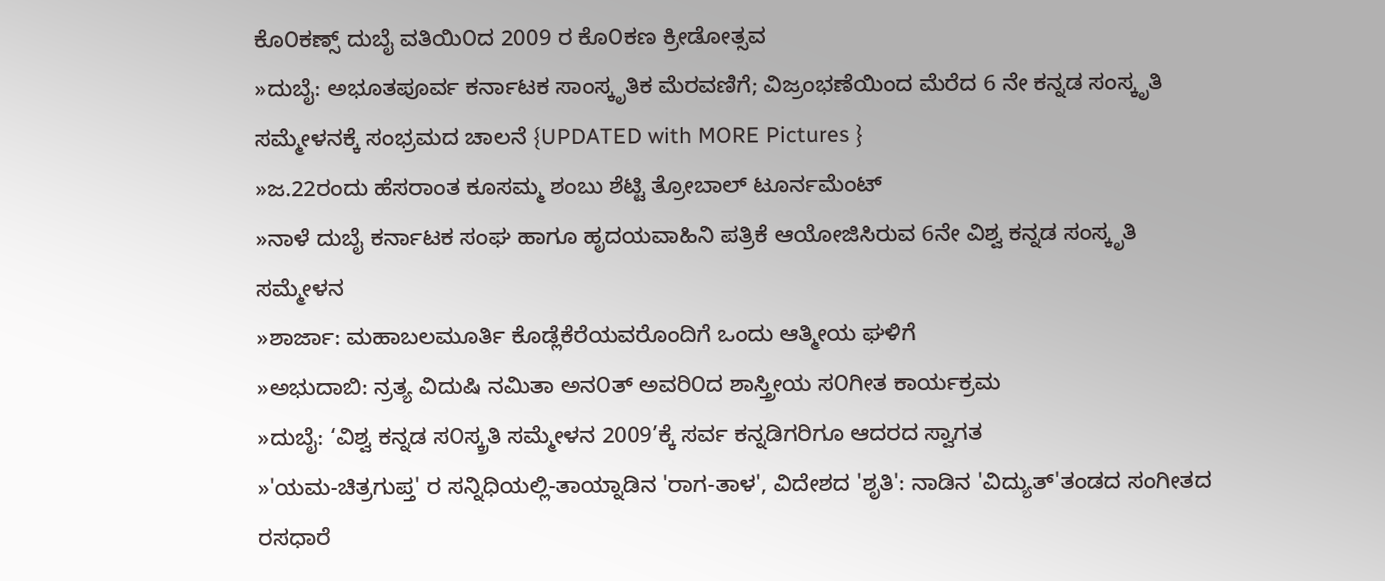ಕೊ೦ಕಣ್ಸ್ ದುಬೈ ವತಿಯಿ೦ದ 2009 ರ ಕೊ೦ಕಣ ಕ್ರೀಡೋತ್ಸವ
»ದುಬೈ: ಅಭೂತಪೂರ್ವ ಕರ್ನಾಟಕ ಸಾಂಸ್ಕೃತಿಕ ಮೆರವಣಿಗೆ; ವಿಜ್ರಂಭಣೆಯಿಂದ ಮೆರೆದ 6 ನೇ ಕನ್ನಡ ಸಂಸ್ಕೃತಿ ಸಮ್ಮೇಳನಕ್ಕೆ ಸಂಭ್ರಮದ ಚಾಲನೆ {UPDATED with MORE Pictures }
»ಜ.22ರಂದು ಹೆಸರಾಂತ ಕೂಸಮ್ಮ ಶಂಬು ಶೆಟ್ಟಿ ತ್ರೋಬಾಲ್ ಟೂರ್ನಮೆಂಟ್
»ನಾಳೆ ದುಬೈ ಕರ್ನಾಟಕ ಸಂಘ ಹಾಗೂ ಹೃದಯವಾಹಿನಿ ಪತ್ರಿಕೆ ಆಯೋಜಿಸಿರುವ 6ನೇ ವಿಶ್ವ ಕನ್ನಡ ಸಂಸ್ಕೃತಿ ಸಮ್ಮೇಳನ
»ಶಾರ್ಜಾ: ಮಹಾಬಲಮೂರ್ತಿ ಕೊಡ್ಲೆಕೆರೆಯವರೊಂದಿಗೆ ಒಂದು ಆತ್ಮೀಯ ಘಳಿಗೆ
»ಅಭುದಾಬಿ: ನ್ರತ್ಯ ವಿದುಷಿ ನಮಿತಾ ಅನ೦ತ್ ಅವರಿ೦ದ ಶಾಸ್ತ್ರೀಯ ಸ೦ಗೀತ ಕಾರ್ಯಕ್ರಮ
»ದುಬೈ: ‘ವಿಶ್ವ ಕನ್ನಡ ಸ೦ಸ್ಕ್ರತಿ ಸಮ್ಮೇಳನ 2009’ಕ್ಕೆ ಸರ್ವ ಕನ್ನಡಿಗರಿಗೂ ಆದರದ ಸ್ವಾಗತ
»'ಯಮ-ಚಿತ್ರಗುಪ್ತ' ರ ಸನ್ನಿಧಿಯಲ್ಲಿ-ತಾಯ್ನಾಡಿನ 'ರಾಗ-ತಾಳ', ವಿದೇಶದ 'ಶೃತಿ': ನಾಡಿನ 'ವಿದ್ಯುತ್'ತಂಡದ ಸಂಗೀತದ ರಸಧಾರೆ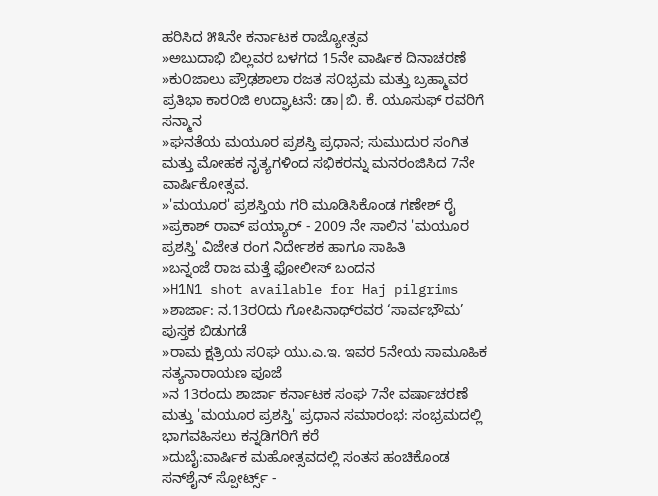ಹರಿಸಿದ ೫೩ನೇ ಕರ್ನಾಟಕ ರಾಜ್ಯೋತ್ಸವ
»ಅಬುದಾಭಿ ಬಿಲ್ಲವರ ಬಳಗದ 15ನೇ ವಾರ್ಷಿಕ ದಿನಾಚರಣೆ
»ಕು೦ಜಾಲು ಪ್ರೌಢಶಾಲಾ ರಜತ ಸ೦ಭ್ರಮ ಮತ್ತು ಬ್ರಹ್ಮಾವರ ಪ್ರತಿಭಾ ಕಾರ೦ಜಿ ಉದ್ಘಾಟನೆ: ಡಾ|ಬಿ. ಕೆ. ಯೂಸುಫ್ ರವರಿಗೆ ಸನ್ಮಾನ
»ಘನತೆಯ ಮಯೂರ ಪ್ರಶಸ್ತಿ ಪ್ರಧಾನ; ಸುಮುದುರ ಸಂಗಿತ ಮತ್ತು ಮೋಹಕ ನೃತ್ಯಗಳಿಂದ ಸಭಿಕರನ್ನು ಮನರಂಜಿಸಿದ 7ನೇ ವಾರ್ಷಿಕೋತ್ಸವ.
»'ಮಯೂರ' ಪ್ರಶಸ್ತಿಯ ಗರಿ ಮೂಡಿಸಿಕೊಂಡ ಗಣೇಶ್ ರೈ
»ಪ್ರಕಾಶ್ ರಾವ್ ಪಯ್ಯಾರ್ - 2009 ನೇ ಸಾಲಿನ 'ಮಯೂರ ಪ್ರಶಸ್ತಿ' ವಿಜೇತ ರಂಗ ನಿರ್ದೇಶಕ ಹಾಗೂ ಸಾಹಿತಿ
»ಬನ್ನಂಜೆ ರಾಜ ಮತ್ತೆ ಫೋಲೀಸ್ ಬಂದನ
»H1N1 shot available for Haj pilgrims
»ಶಾರ್ಜಾ: ನ.13ರ೦ದು ಗೋಪಿನಾಥ್‌ರವರ ‘ಸಾರ್ವಭೌಮ’ ಪುಸ್ತಕ ಬಿಡುಗಡೆ
»ರಾಮ ಕ್ಷತ್ರಿಯ ಸ೦ಘ ಯು.ಎ.ಇ. ಇವರ 5ನೇಯ ಸಾಮೂಹಿಕ ಸತ್ಯನಾರಾಯಣ ಪೂಜೆ
»ನ 13ರಂದು ಶಾರ್ಜಾ ಕರ್ನಾಟಕ ಸಂಘ 7ನೇ ವರ್ಷಾಚರಣೆ ಮತ್ತು 'ಮಯೂರ ಪ್ರಶಸ್ತಿ' ಪ್ರಧಾನ ಸಮಾರಂಭ: ಸಂಭ್ರಮದಲ್ಲಿ ಭಾಗವಹಿಸಲು ಕನ್ನಡಿಗರಿಗೆ ಕರೆ
»ದುಬೈ:ವಾರ್ಷಿಕ ಮಹೋತ್ಸವದಲ್ಲಿ ಸಂತಸ ಹಂಚಿಕೊಂಡ ಸನ್‍ಶೈನ್ ಸ್ಪೋರ್ಟ್ಸ್ -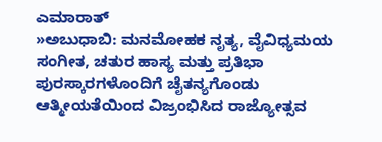ಎಮಾರಾತ್
»ಅಬುಧಾಬಿ: ಮನಮೋಹಕ ನೃತ್ಯ, ವೈವಿಧ್ಯಮಯ ಸಂಗೀತ, ಚತುರ ಹಾಸ್ಯ ಮತ್ತು ಪ್ರತಿಭಾ ಪುರಸ್ಕಾರಗಳೊಂದಿಗೆ ಚೈತನ್ಯಗೊಂಡು ಆತ್ಮೀಯತೆಯಿಂದ ವಿಜ್ರಂಭಿಸಿದ ರಾಜ್ಯೋತ್ಸವ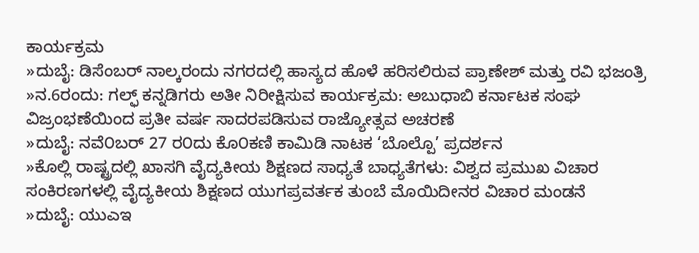ಕಾರ್ಯಕ್ರಮ
»ದುಬೈ: ಡಿಸೆಂಬರ್ ನಾಲ್ಕರಂದು ನಗರದಲ್ಲಿ ಹಾಸ್ಯದ ಹೊಳೆ ಹರಿಸಲಿರುವ ಪ್ರಾಣೇಶ್ ಮತ್ತು ರವಿ ಭಜಂತ್ರಿ
»ನ.6ರಂದು: ಗಲ್ಫ್ ಕನ್ನಡಿಗರು ಅತೀ ನಿರೀಕ್ಷಿಸುವ ಕಾರ್ಯಕ್ರಮ: ಅಬುಧಾಬಿ ಕರ್ನಾಟಕ ಸಂಘ ವಿಜ್ರಂಭಣೆಯಿಂದ ಪ್ರತೀ ವರ್ಷ ಸಾದರಪಡಿಸುವ ರಾಜ್ಯೋತ್ಸವ ಅಚರಣೆ
»ದುಬೈ: ನವೆ೦ಬರ್ 27 ರ೦ದು ಕೊ೦ಕಣಿ ಕಾಮಿಡಿ ನಾಟಕ ‘ಬೊಲ್ಪೊ’ ಪ್ರದರ್ಶನ
»ಕೊಲ್ಲಿ ರಾಷ್ಟ್ರದಲ್ಲಿ ಖಾಸಗಿ ವೈದ್ಯಕೀಯ ಶಿಕ್ಷಣದ ಸಾಧ್ಯತೆ ಬಾಧ್ಯತೆಗಳು: ವಿಶ್ವದ ಪ್ರಮುಖ ವಿಚಾರ ಸಂಕಿರಣಗಳಲ್ಲಿ ವೈದ್ಯಕೀಯ ಶಿಕ್ಷಣದ ಯುಗಪ್ರವರ್ತಕ ತುಂಬೆ ಮೊಯಿದೀನರ ವಿಚಾರ ಮಂಡನೆ
»ದುಬೈ: ಯುಎಇ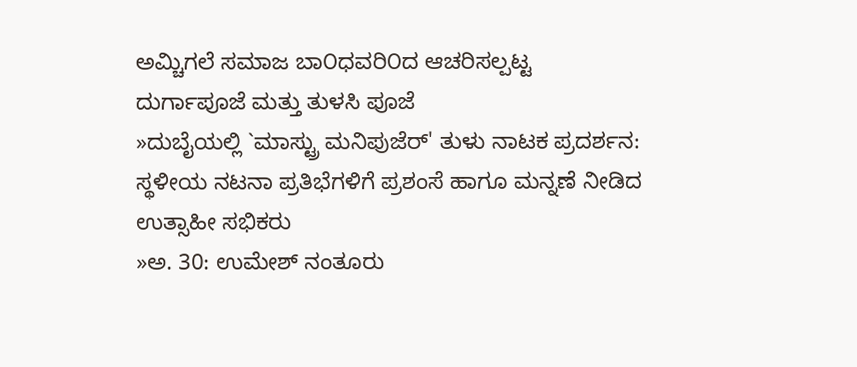ಅಮ್ಚಿಗಲೆ ಸಮಾಜ ಬಾ೦ಧವರಿ೦ದ ಆಚರಿಸಲ್ಪಟ್ಟ ದುರ್ಗಾಪೂಜೆ ಮತ್ತು ತುಳಸಿ ಪೂಜೆ
»ದುಬೈಯಲ್ಲಿ `ಮಾಸ್ಟ್ರು ಮನಿಪುಜೆರ್' ತುಳು ನಾಟಕ ಪ್ರದರ್ಶನ: ಸ್ಥಳೀಯ ನಟನಾ ಪ್ರತಿಭೆಗಳಿಗೆ ಪ್ರಶಂಸೆ ಹಾಗೂ ಮನ್ನಣೆ ನೀಡಿದ ಉತ್ಸಾಹೀ ಸಭಿಕರು
»ಅ. 30: ಉಮೇಶ್ ನಂತೂರು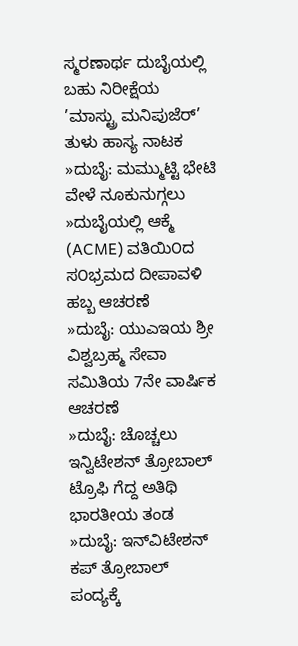ಸ್ಮರಣಾರ್ಥ ದುಬೈಯಲ್ಲಿ ಬಹು ನಿರೀಕ್ಷೆಯ ’ಮಾಸ್ಟ್ರು ಮನಿಪುಜೆರ್’ ತುಳು ಹಾಸ್ಯ ನಾಟಕ
»ದುಬೈ: ಮಮ್ಮುಟ್ಟಿ ಭೇಟಿ ವೇಳೆ ನೂಕುನುಗ್ಗಲು
»ದುಬೈಯಲ್ಲಿ ಆಕ್ಮೆ (ACME) ವತಿಯಿ೦ದ ಸ೦ಭ್ರಮದ ದೀಪಾವಳಿ ಹಬ್ಬ ಆಚರಣೆ
»ದುಬೈ: ಯುಎಇಯ ಶ್ರೀ ವಿಶ್ವಬ್ರಹ್ಮ ಸೇವಾ ಸಮಿತಿಯ 7ನೇ ವಾರ್ಷಿಕ ಆಚರಣೆ
»ದುಬೈ: ಚೊಚ್ಚಲು ಇನ್ವಿಟೇಶನ್ ತ್ರೋಬಾಲ್ ಟ್ರೊಫಿ ಗೆದ್ದ ಅತಿಥಿ ಭಾರತೀಯ ತಂಡ
»ದುಬೈ: ಇನ್‌ವಿಟೇಶನ್ ಕಪ್ ತ್ರೋಬಾಲ್ ಪಂದ್ಯಕ್ಕೆ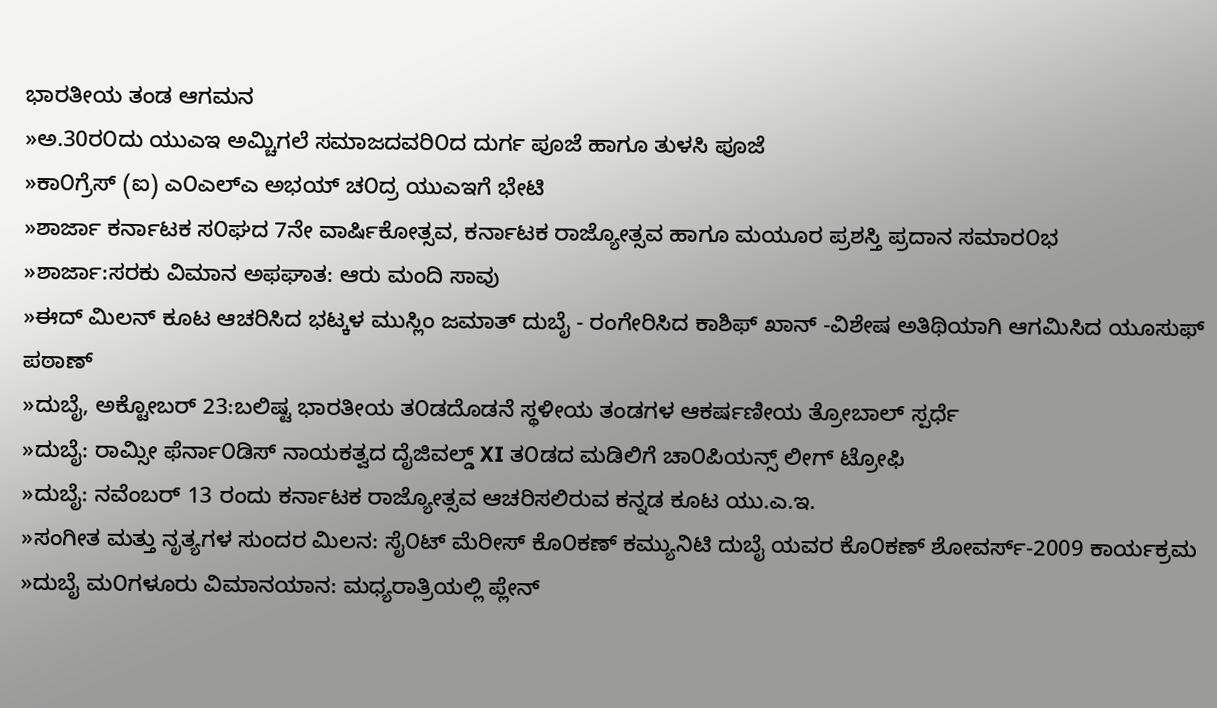ಭಾರತೀಯ ತಂಡ ಆಗಮನ
»ಅ.30ರ೦ದು ಯುಎಇ ಅಮ್ಚಿಗಲೆ ಸಮಾಜದವರಿ೦ದ ದುರ್ಗ ಪೂಜೆ ಹಾಗೂ ತುಳಸಿ ಪೂಜೆ
»ಕಾ೦ಗ್ರೆಸ್ (ಐ) ಎ೦ಎಲ್‌ಎ ಅಭಯ್ ಚ೦ದ್ರ ಯುಎಇಗೆ ಭೇಟಿ
»ಶಾರ್ಜಾ ಕರ್ನಾಟಕ ಸ೦ಘದ 7ನೇ ವಾರ್ಷಿಕೋತ್ಸವ, ಕರ್ನಾಟಕ ರಾಜ್ಯೋತ್ಸವ ಹಾಗೂ ಮಯೂರ ಪ್ರಶಸ್ತಿ ಪ್ರದಾನ ಸಮಾರ೦ಭ
»ಶಾರ್ಜಾ:ಸರಕು ವಿಮಾನ ಅಫಘಾತ: ಆರು ಮಂದಿ ಸಾವು
»ಈದ್ ಮಿಲನ್ ಕೂಟ ಆಚರಿಸಿದ ಭಟ್ಕಳ ಮುಸ್ಲಿಂ ಜಮಾತ್ ದುಬೈ - ರಂಗೇರಿಸಿದ ಕಾಶಿಫ್ ಖಾನ್ -ವಿಶೇಷ ಅತಿಥಿಯಾಗಿ ಆಗಮಿಸಿದ ಯೂಸುಫ್ ಪಠಾಣ್
»ದುಬೈ, ಅಕ್ಟೋಬರ್ 23:ಬಲಿಷ್ಟ ಭಾರತೀಯ ತ೦ಡದೊಡನೆ ಸ್ಥಳೀಯ ತಂಡಗಳ ಆಕರ್ಷಣೀಯ ತ್ರೋಬಾಲ್ ಸ್ಪರ್ಧೆ
»ದುಬೈ: ರಾಮ್ಸೀ ಫೆರ್ನಾ೦ಡಿಸ್ ನಾಯಕತ್ವದ ದೈಜಿವಲ್ಡ್ XI ತ೦ಡದ ಮಡಿಲಿಗೆ ಚಾ೦ಪಿಯನ್ಸ್ ಲೀಗ್ ಟ್ರೋಫಿ
»ದುಬೈ: ನವೆಂಬರ್ 13 ರಂದು ಕರ್ನಾಟಕ ರಾಜ್ಯೋತ್ಸವ ಆಚರಿಸಲಿರುವ ಕನ್ನಡ ಕೂಟ ಯು.ಎ.ಇ.
»ಸಂಗೀತ ಮತ್ತು ನೃತ್ಯಗಳ ಸುಂದರ ಮಿಲನ: ಸೈ೦ಟ್ ಮೆರೀಸ್ ಕೊ೦ಕಣ್ ಕಮ್ಯುನಿಟಿ ದುಬೈ ಯವರ ಕೊ೦ಕಣ್ ಶೋವರ್ಸ್-2009 ಕಾರ್ಯಕ್ರಮ
»ದುಬೈ ಮ೦ಗಳೂರು ವಿಮಾನಯಾನ: ಮಧ್ಯರಾತ್ರಿಯಲ್ಲಿ ಪ್ಲೇನ್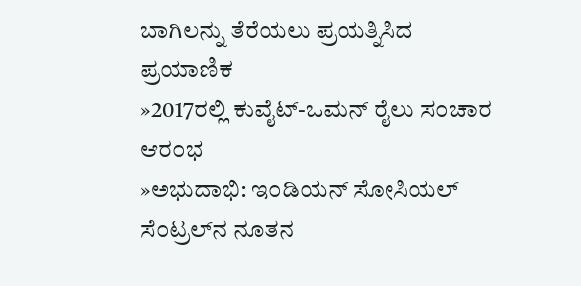ಬಾಗಿಲನ್ನು ತೆರೆಯಲು ಪ್ರಯತ್ನಿಸಿದ ಪ್ರಯಾಣಿಕ
»2017ರಲ್ಲಿ ಕುವೈಟ್-ಒಮನ್ ರೈಲು ಸ೦ಚಾರ ಆರ೦ಭ
»ಅಭುದಾಭಿ: ಇ೦ಡಿಯನ್ ಸೋಸಿಯಲ್ ಸೆ೦ಟ್ರಲ್‌ನ ನೂತನ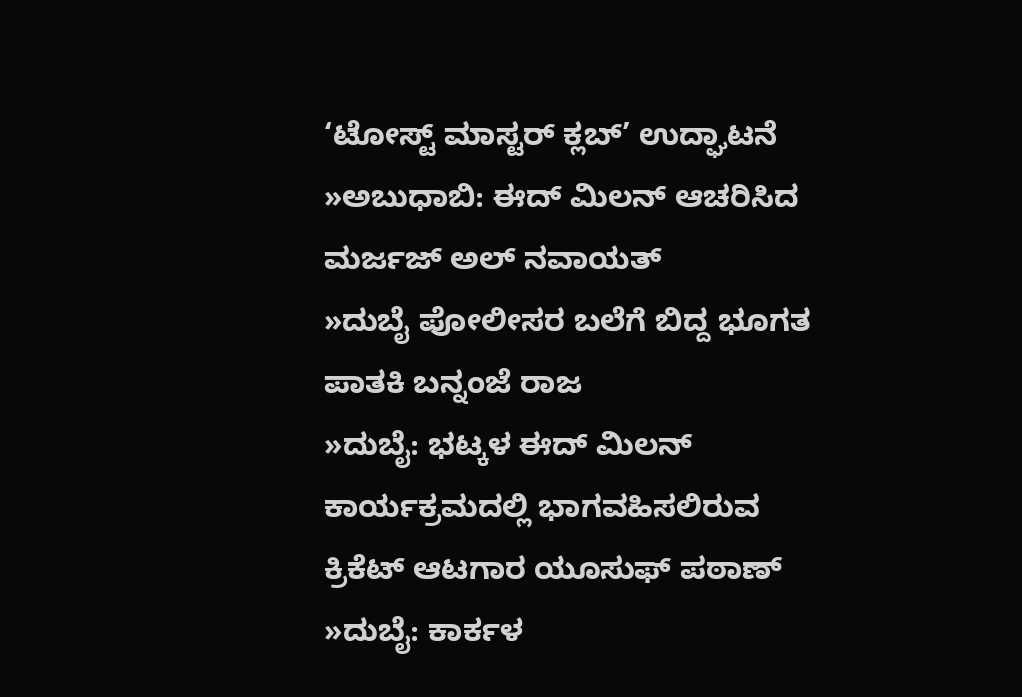‘ಟೋಸ್ಟ್ ಮಾಸ್ಟರ್ ಕ್ಲಬ್’ ಉದ್ಘಾಟನೆ
»ಅಬುಧಾಬಿ: ಈದ್ ಮಿಲನ್ ಆಚರಿಸಿದ ಮರ್ಜಜ್ ಅಲ್ ನವಾಯತ್
»ದುಬೈ ಪೋಲೀಸರ ಬಲೆಗೆ ಬಿದ್ದ ಭೂಗತ ಪಾತಕಿ ಬನ್ನಂಜೆ ರಾಜ
»ದುಬೈ: ಭಟ್ಕಳ ಈದ್ ಮಿಲನ್ ಕಾರ್ಯಕ್ರಮದಲ್ಲಿ ಭಾಗವಹಿಸಲಿರುವ ಕ್ರಿಕೆಟ್ ಆಟಗಾರ ಯೂಸುಫ್ ಪಠಾಣ್
»ದುಬೈ: ಕಾರ್ಕಳ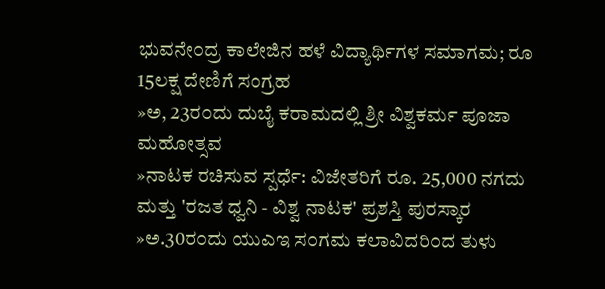ಭುವನೇ೦ದ್ರ ಕಾಲೇಜಿನ ಹಳೆ ವಿದ್ಯಾರ್ಥಿಗಳ ಸಮಾಗಮ; ರೂ 15ಲಕ್ಷ ದೇಣಿಗೆ ಸಂಗ್ರಹ
»ಅ, 23ರ೦ದು ದುಬೈ ಕರಾಮದಲ್ಲಿ ಶ್ರೀ ವಿಶ್ವಕರ್ಮ ಪೂಜಾ ಮಹೋತ್ಸವ
»ನಾಟಕ ರಚಿಸುವ ಸ್ಪರ್ಧೆ: ವಿಜೇತರಿಗೆ ರೂ. 25,000 ನಗದು ಮತ್ತು 'ರಜತ ಧ್ವನಿ - ವಿಶ್ವ ನಾಟಕ' ಪ್ರಶಸ್ತಿ ಪುರಸ್ಕಾರ
»ಅ.30ರ೦ದು ಯುಎಇ ಸ೦ಗಮ ಕಲಾವಿದರಿ೦ದ ತುಳು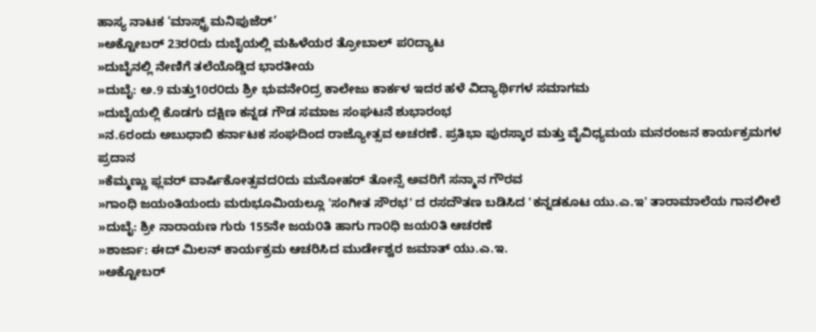ಹಾಸ್ಯ ನಾಟಕ ‘ಮಾಸ್ಟ್ರ್ ಮನಿಪುಜೆರ್’
»ಅಕ್ಟೋಬರ್ 23ರ೦ದು ದುಬೈಯಲ್ಲಿ ಮಹಿಳೆಯರ ತ್ರೋಬಾಲ್ ಪ೦ದ್ಯಾಟ
»ದುಬೈನಲ್ಲಿ ನೇಣಿಗೆ ತಲೆಯೊಡ್ಡಿದ ಭಾರತೀಯ
»ದುಬೈ: ಅ.9 ಮತ್ತು10ರ೦ದು ಶ್ರೀ ಭುವನೇ೦ದ್ರ ಕಾಲೇಜು ಕಾರ್ಕಳ ಇದರ ಹಳೆ ವಿದ್ಯಾರ್ಥಿಗಳ ಸಮಾಗಮ
»ದುಬೈಯಲ್ಲಿ ಕೊಡಗು ದಕ್ಷಿಣ ಕನ್ನಡ ಗೌಡ ಸಮಾಜ ಸಂಘಟನೆ ಶುಭಾರಂಭ
»ನ.6ರಂದು ಅಬುಧಾಬಿ ಕರ್ನಾಟಕ ಸಂಘದಿಂದ ರಾಜ್ಯೋತ್ಸವ ಅಚರಣೆ. ಪ್ರತಿಭಾ ಪುರಸ್ಕಾರ ಮತ್ತು ವೈವಿಧ್ಯಮಯ ಮನರಂಜನ ಕಾರ್ಯಕ್ರಮಗಳ ಪ್ರದಾನ
»ಕೆಮ್ಮಣ್ಣು ಫ್ಲವರ್ ವಾರ್ಷಿಕೋತ್ಸವದ೦ದು ಮನೋಹರ್ ತೋನ್ಸೆ ಅವರಿಗೆ ಸನ್ಮಾನ ಗೌರವ
»ಗಾಂಧಿ ಜಯಂತಿಯಂದು ಮರುಭೂಮಿಯಲ್ಲೂ 'ಸಂಗೀತ ಸೌರಭ' ದ ರಸದೌತಣ ಬಡಿಸಿದ 'ಕನ್ನಡಕೂಟ ಯು.ಎ.ಇ' ತಾರಾಮಾಲೆಯ ಗಾನಲೀಲೆ
»ದುಬೈ: ಶ್ರೀ ನಾರಾಯಣ ಗುರು 155ನೇ ಜಯ೦ತಿ ಹಾಗು ಗಾ೦ಧಿ ಜಯ೦ತಿ ಆಚರಣೆ
»ಶಾರ್ಜಾ: ಈದ್ ಮಿಲನ್ ಕಾರ್ಯಕ್ರಮ ಆಚರಿಸಿದ ಮುರ್ಡೇಶ್ವರ ಜಮಾತ್ ಯು.ಎ.ಇ.
»ಅಕ್ಟೋಬರ್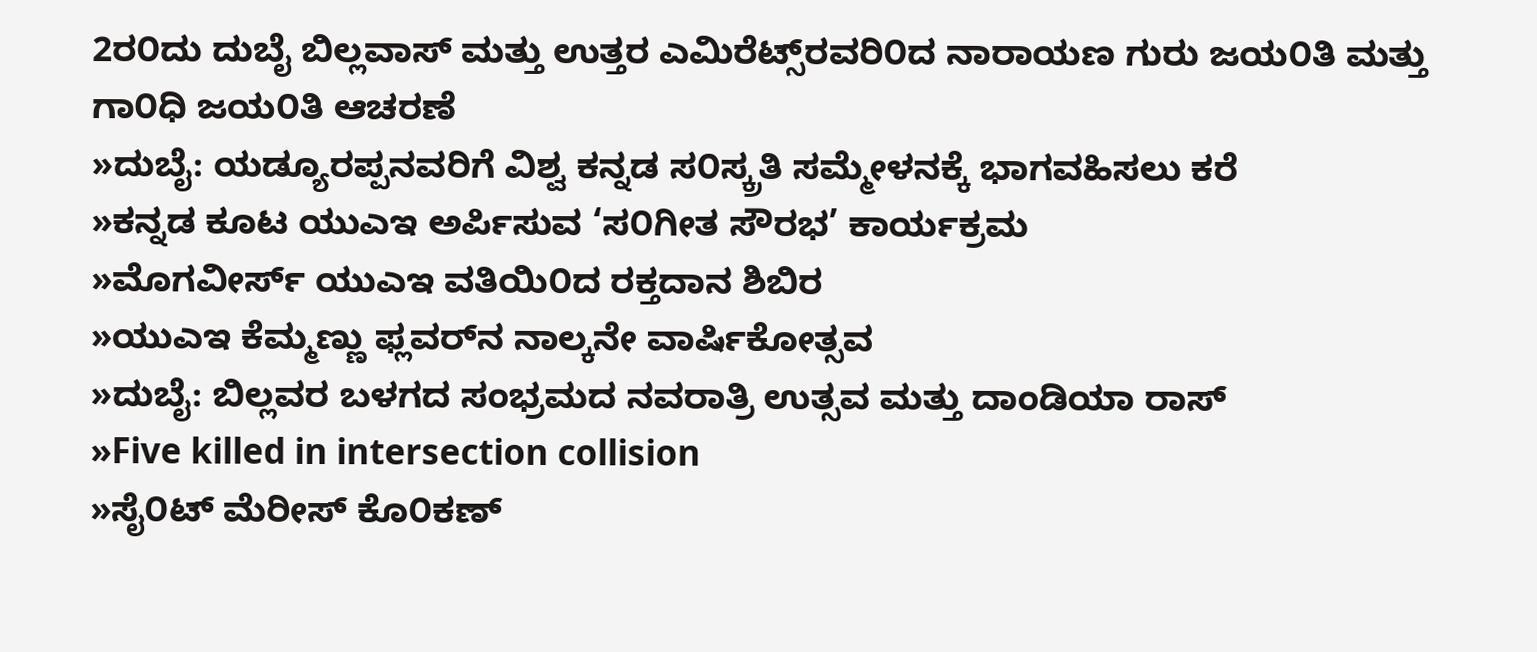2ರ೦ದು ದುಬೈ ಬಿಲ್ಲವಾಸ್ ಮತ್ತು ಉತ್ತರ ಎಮಿರೆಟ್ಸ್‌ರವರಿ೦ದ ನಾರಾಯಣ ಗುರು ಜಯ೦ತಿ ಮತ್ತು ಗಾ೦ಧಿ ಜಯ೦ತಿ ಆಚರಣೆ
»ದುಬೈ: ಯಡ್ಯೂರಪ್ಪನವರಿಗೆ ವಿಶ್ವ ಕನ್ನಡ ಸ೦ಸ್ಕ್ರತಿ ಸಮ್ಮೇಳನಕ್ಕೆ ಭಾಗವಹಿಸಲು ಕರೆ
»ಕನ್ನಡ ಕೂಟ ಯುಎಇ ಅರ್ಪಿಸುವ ‘ಸ೦ಗೀತ ಸೌರಭ’ ಕಾರ್ಯಕ್ರಮ
»ಮೊಗವೀರ್ಸ್ ಯುಎಇ ವತಿಯಿ೦ದ ರಕ್ತದಾನ ಶಿಬಿರ
»ಯುಎಇ ಕೆಮ್ಮಣ್ಣು ಫ್ಲವರ್‌ನ ನಾಲ್ಕನೇ ವಾರ್ಷಿಕೋತ್ಸವ
»ದುಬೈ: ಬಿಲ್ಲವರ ಬಳಗದ ಸಂಭ್ರಮದ ನವರಾತ್ರಿ ಉತ್ಸವ ಮತ್ತು ದಾಂಡಿಯಾ ರಾಸ್
»Five killed in intersection collision
»ಸೈ೦ಟ್ ಮೆರೀಸ್ ಕೊ೦ಕಣ್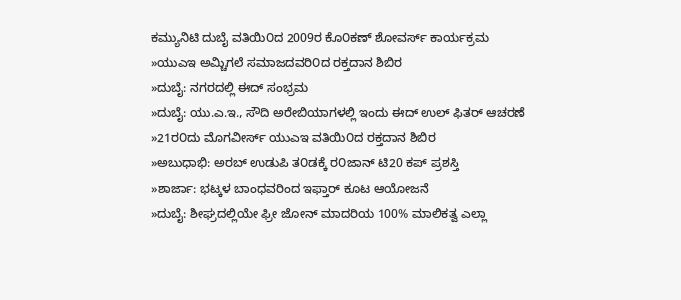ಕಮ್ಯುನಿಟಿ ದುಬೈ ವತಿಯಿ೦ದ 2009ರ ಕೊ೦ಕಣ್ ಶೋವರ್ಸ್ ಕಾರ್ಯಕ್ರಮ
»ಯುಎಇ ಅಮ್ಚಿಗಲೆ ಸಮಾಜದವರಿ೦ದ ರಕ್ತದಾನ ಶಿಬಿರ
»ದುಬೈ: ನಗರದಲ್ಲಿ ಈದ್ ಸಂಭ್ರಮ
»ದುಬೈ: ಯು.ಎ.ಇ., ಸೌದಿ ಅರೇಬಿಯಾಗಳಲ್ಲಿ ಇಂದು ಈದ್ ಉಲ್ ಫಿತರ್ ಆಚರಣೆ
»21ರ೦ದು ಮೊಗವೀರ್ಸ್ ಯುಎಇ ವತಿಯಿ೦ದ ರಕ್ತದಾನ ಶಿಬಿರ
»ಅಬುಧಾಭಿ: ಅರಬ್ ಉಡುಪಿ ತ೦ಡಕ್ಕೆ ರ೦ಜಾನ್ ಟಿ20 ಕಪ್ ಪ್ರಶಸ್ತಿ
»ಶಾರ್ಜಾ: ಭಟ್ಕಳ ಬಾಂಧವರಿಂದ ಇಫ್ತಾರ್ ಕೂಟ ಆಯೋಜನೆ
»ದುಬೈ: ಶೀಘ್ರದಲ್ಲಿಯೇ ಫ್ರೀ ಜೋನ್ ಮಾದರಿಯ 100% ಮಾಲಿಕತ್ವ ಎಲ್ಲಾ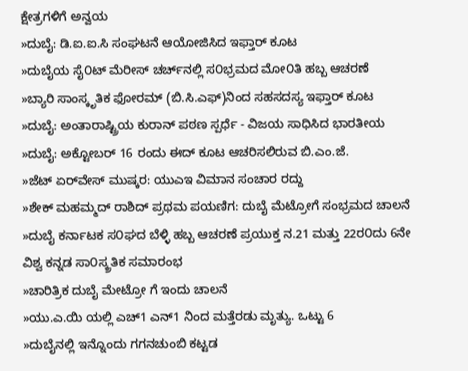ಕ್ಷೇತ್ರಗಳಿಗೆ ಅನ್ವಯ
»ದುಬೈ: ಡಿ.ಐ.ಐ.ಸಿ ಸಂಘಟನೆ ಆಯೋಜಿಸಿದ ಇಫ್ತಾರ್ ಕೂಟ
»ದುಬೈಯ ಸೈ೦ಟ್ ಮೆರೀಸ್ ಚರ್ಚ್‌ನಲ್ಲಿ ಸ೦ಭ್ರಮದ ಮೋ೦ತಿ ಹಬ್ಬ ಆಚರಣೆ
»ಬ್ಯಾರಿ ಸಾಂಸ್ಕೃತಿಕ ಫೋರಮ್ (ಬಿ.ಸಿ.ಎಫ್)ನಿಂದ ಸಹಸದಸ್ಯ ಇಫ್ತಾರ್ ಕೂಟ
»ದುಬೈ: ಅಂತಾರಾಷ್ಟ್ರಿಯ ಕುರಾನ್ ಪಠಣ ಸ್ಪರ್ಧೆ - ವಿಜಯ ಸಾಧಿಸಿದ ಭಾರತೀಯ
»ದುಬೈ: ಅಕ್ಟೋಬರ್ 16 ರಂದು ಈದ್ ಕೂಟ ಆಚರಿಸಲಿರುವ ಬಿ.ಎಂ.ಜೆ.
»ಜೆಟ್ ಏರ್‌ವೇಸ್ ಮುಷ್ಕರ: ಯುಎಇ ವಿಮಾನ ಸಂಚಾರ ರದ್ದು
»ಶೇಕ್ ಮಹಮ್ಮದ್ ರಾಶಿದ್ ಪ್ರಥಮ ಪಯಣಿಗ: ದುಬೈ ಮೆಟ್ರೋಗೆ ಸಂಭ್ರಮದ ಚಾಲನೆ
»ದುಬೈ ಕರ್ನಾಟಕ ಸ೦ಘದ ಬೆಳ್ಳಿ ಹಬ್ಬ ಆಚರಣೆ ಪ್ರಯುಕ್ತ ನ.21 ಮತ್ತು 22ರ೦ದು 6ನೇ ವಿಶ್ವ ಕನ್ನಡ ಸಾ೦ಸ್ಕ್ರತಿಕ ಸಮಾರಂಭ
»ಚಾರಿತ್ರಿಕ ದುಬೈ ಮೇಟ್ರೋ ಗೆ ಇಂದು ಚಾಲನೆ
»ಯು.ಎ.ಯಿ ಯಲ್ಲಿ ಎಚ್1 ಎನ್1 ನಿಂದ ಮತ್ತೆರಡು ಮೃತ್ಯು. ಒಟ್ಟು 6
»ದುಬೈನಲ್ಲಿ ಇನ್ನೊಂದು ಗಗನಚುಂಬಿ ಕಟ್ಟಡ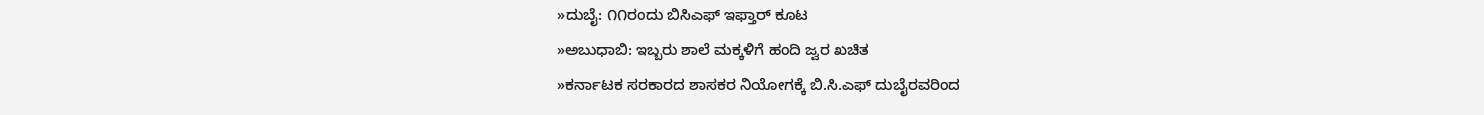»ದುಬೈ: ೧೧ರಂದು ಬಿಸಿ‌ಎಫ್ ಇಫ್ತಾರ್ ಕೂಟ
»ಅಬುಧಾಬಿ: ಇಬ್ಬರು ಶಾಲೆ ಮಕ್ಕಳಿಗೆ ಹಂದಿ ಜ್ವರ ಖಚಿತ
»ಕರ್ನಾಟಕ ಸರಕಾರದ ಶಾಸಕರ ನಿಯೋಗಕ್ಕೆ ಬಿ.ಸಿ.ಎಫ್ ದುಬೈರವರಿಂದ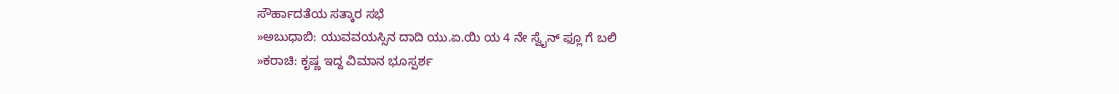ಸೌರ್ಹಾದತೆಯ ಸತ್ಕಾರ ಸಭೆ
»ಅಬುಧಾಬಿ: ಯುವವಯಸ್ಸಿನ ದಾದಿ ಯು.ಏ.ಯಿ ಯ 4 ನೇ ಸ್ವೈನ್ ಫ್ಲೂ ಗೆ ಬಲಿ
»ಕರಾಚಿ: ಕೃಷ್ಣ ಇದ್ದ ವಿಮಾನ ಭೂಸ್ಪರ್ಶ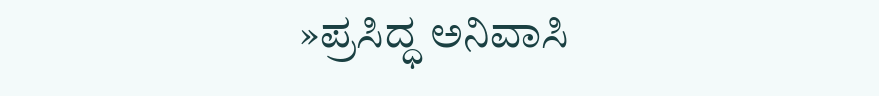»ಪ್ರಸಿದ್ಧ ಅನಿವಾಸಿ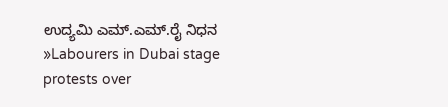ಉದ್ಯಮಿ ಎಮ್.ಎಮ್.ರೈ ನಿಧನ
»Labourers in Dubai stage protests over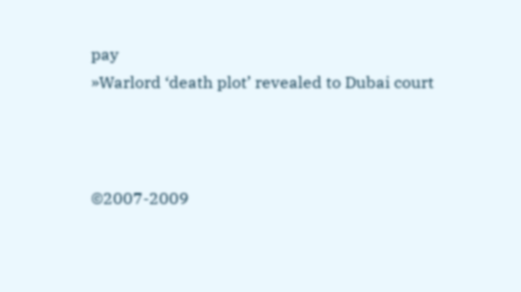pay
»Warlord ‘death plot’ revealed to Dubai court



©2007-2009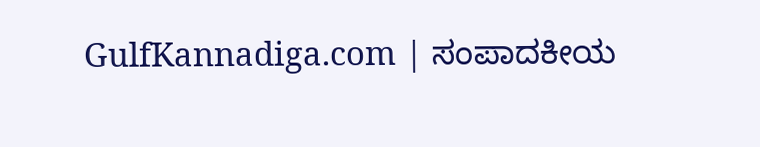GulfKannadiga.com | ಸಂಪಾದಕೀಯ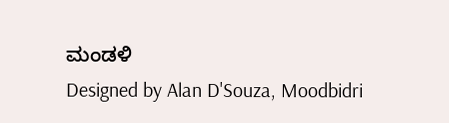ಮಂಡಳಿ
Designed by Alan D'Souza, Moodbidri